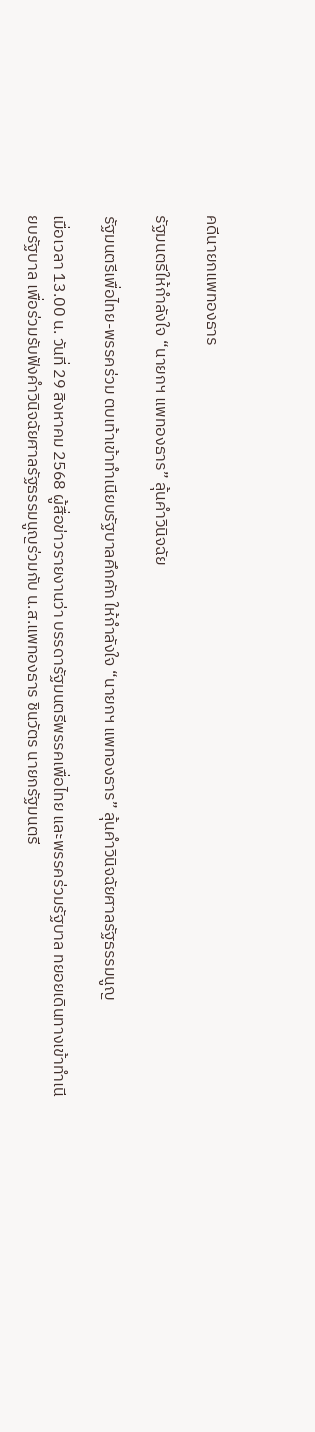คดีนายกแพทองธาร

รัฐมนตรีให้กำลังใจ “นายกฯ แพทองธาร” ลุ้นคำวินิจฉัย

รัฐมนตรีเพื่อไทย-พรรคร่วม ตบเท้าเข้าทำเนียบรัฐบาลคึกคัก ให้กำลังใจ “นายกฯ แพทองธาร” ลุ้นคำวินิจฉัยศาลรัฐธรรมนูญ

เมื่อเวลา 13.00 น. วันที่ 29 สิงหาคม 2568 ผู้สื่อข่าวรายงานว่า บรรดารัฐมนตรีพรรคเพื่อไทย และพรรคร่วมรัฐบาล ทยอยเดินทางเข้าทำเนียบรัฐบาล เพื่อร่วมรับฟังคำวินิจฉัยศาลรัฐธรรมนูญร่วมกับ น.ส.แพทองธาร ชินวัตร นายกรัฐมนตรี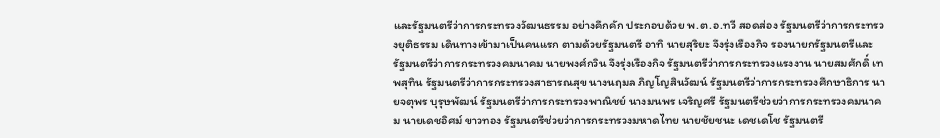และรัฐมนตรีว่าการกระทรวงวัฒนธรรม อย่างคึกคัก ประกอบด้วย พ.ต.อ.ทวี สอดส่อง รัฐมนตรีว่าการกระทรวงยุติธรรม เดินทางเข้ามาเป็นคนแรก ตามด้วยรัฐมนตรี อาทิ นายสุริยะ จึงรุ่งเรืองกิจ รองนายกรัฐมนตรีและรัฐมนตรีว่าการกระทรวงคมนาคม นายพงศ์กวิน จึงรุ่งเรืองกิจ รัฐมนตรีว่าการกระทรวงแรงงาน นายสมศักดิ์ เทพสุทิน รัฐมนตรีว่าการกระทรวงสาธารณสุข นางนฤมล ภิญโญสินวัฒน์ รัฐมนตรีว่าการกระทรวงศึกษาธิการ นายจตุพร บุรุษพัฒน์ รัฐมนตรีว่าการกระทรวงพาณิชย์ นางมนพร เจริญศรี รัฐมนตรีช่วยว่าการกระทรวงคมนาคม นายเดชอิศม์ ขาวทอง รัฐมนตรีช่วยว่าการกระทรวงมหาดไทย นายชัยชนะ เดชเดโช รัฐมนตรี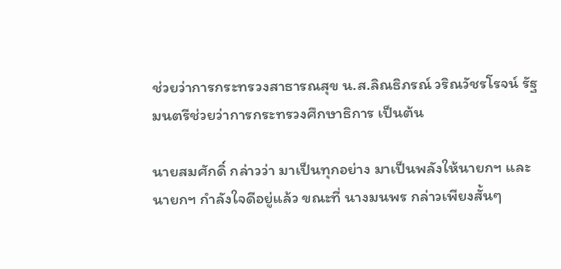ช่วยว่าการกระทรวงสาธารณสุข น.ส.ลิณธิภรณ์ วริณวัชรโรจน์ รัฐมนตรีช่วยว่าการกระทรวงศึกษาธิการ เป็นต้น

นายสมศักดิ์ กล่าวว่า มาเป็นทุกอย่าง มาเป็นพลังให้นายกฯ และนายกฯ กำลังใจดีอยู่แล้ว ขณะที่ นางมนพร กล่าวเพียงสั้นๆ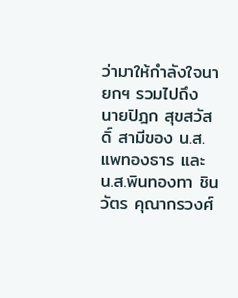ว่ามาให้กำลังใจนายกฯ รวมไปถึง นายปิฎก สุขสวัสดิ์ สามีของ น.ส.แพทองธาร และ น.ส.พินทองทา ชินวัตร คุณากรวงศ์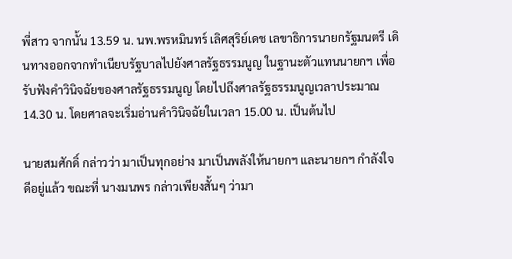พี่สาว จากนั้น 13.59 น. นพ.พรหมินทร์ เลิศสุริย์เดช เลขาธิการนายกรัฐมนตรี เดินทางออกจากทำเนียบรัฐบาลไปยังศาลรัฐธรรมนูญ ในฐานะตัวแทนนายกฯ เพื่อรับฟังคำวินิจฉัยของศาลรัฐธรรมนูญ โดยไปถึงศาลรัฐธรรมนูญเวลาประมาณ 14.30 น. โดยศาลจะเริ่มอ่านคำวินิจฉัยในเวลา 15.00 น. เป็นต้นไป

นายสมศักดิ์ กล่าวว่า มาเป็นทุกอย่าง มาเป็นพลังให้นายกฯ และนายกฯ กำลังใจดีอยู่แล้ว ขณะที่ นางมนพร กล่าวเพียงสั้นๆ ว่ามา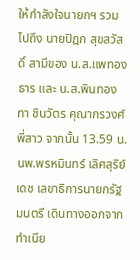ให้กำลังใจนายกฯ รวมไปถึง นายปิฎก สุขสวัสดิ์ สามีของ น.ส.แพทองธาร และ น.ส.พินทองทา ชินวัตร คุณากรวงศ์ พี่สาว จากนั้น 13.59 น. นพ.พรหมินทร์ เลิศสุริย์เดช เลขาธิการนายกรัฐมนตรี เดินทางออกจากทำเนีย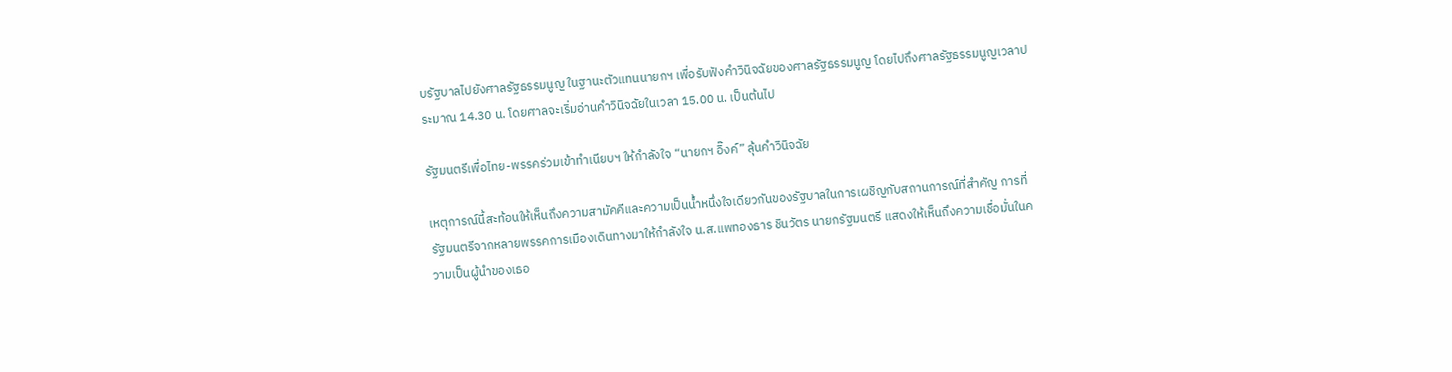บรัฐบาลไปยังศาลรัฐธรรมนูญ ในฐานะตัวแทนนายกฯ เพื่อรับฟังคำวินิจฉัยของศาลรัฐธรรมนูญ โดยไปถึงศาลรัฐธรรมนูญเวลาประมาณ 14.30 น. โดยศาลจะเริ่มอ่านคำวินิจฉัยในเวลา 15.00 น. เป็นต้นไป

รัฐมนตรีเพื่อไทย-พรรคร่วมเข้าทำเนียบฯ ให้กำลังใจ “นายกฯ อิ๊งค์” ลุ้นคำวินิจฉัย

เหตุการณ์นี้สะท้อนให้เห็นถึงความสามัคคีและความเป็นน้ำหนึ่งใจเดียวกันของรัฐบาลในการเผชิญกับสถานการณ์ที่สำคัญ การที่รัฐมนตรีจากหลายพรรคการเมืองเดินทางมาให้กำลังใจ น.ส.แพทองธาร ชินวัตร นายกรัฐมนตรี แสดงให้เห็นถึงความเชื่อมั่นในความเป็นผู้นำของเธอ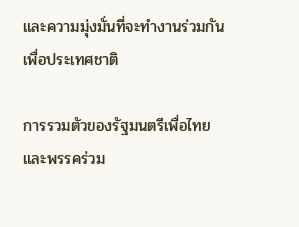และความมุ่งมั่นที่จะทำงานร่วมกันเพื่อประเทศชาติ

การรวมตัวของรัฐมนตรีเพื่อไทยและพรรคร่วม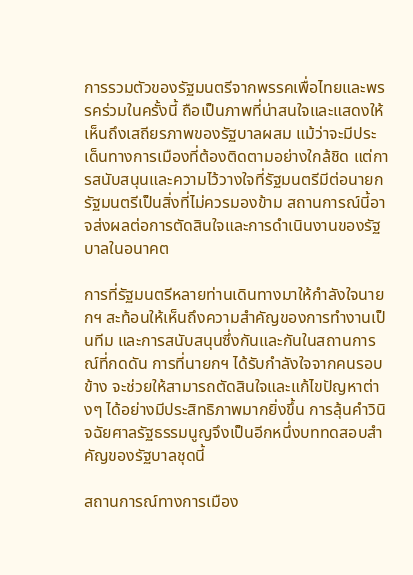การรวมตัวของรัฐมนตรีจากพรรคเพื่อไทยและพรรคร่วมในครั้งนี้ ถือเป็นภาพที่น่าสนใจและแสดงให้เห็นถึงเสถียรภาพของรัฐบาลผสม แม้ว่าจะมีประเด็นทางการเมืองที่ต้องติดตามอย่างใกล้ชิด แต่การสนับสนุนและความไว้วางใจที่รัฐมนตรีมีต่อนายกรัฐมนตรีเป็นสิ่งที่ไม่ควรมองข้าม สถานการณ์นี้อาจส่งผลต่อการตัดสินใจและการดำเนินงานของรัฐบาลในอนาคต

การที่รัฐมนตรีหลายท่านเดินทางมาให้กำลังใจนายกฯ สะท้อนให้เห็นถึงความสำคัญของการทำงานเป็นทีม และการสนับสนุนซึ่งกันและกันในสถานการณ์ที่กดดัน การที่นายกฯ ได้รับกำลังใจจากคนรอบข้าง จะช่วยให้สามารถตัดสินใจและแก้ไขปัญหาต่างๆ ได้อย่างมีประสิทธิภาพมากยิ่งขึ้น การลุ้นคำวินิจฉัยศาลรัฐธรรมนูญจึงเป็นอีกหนึ่งบททดสอบสำคัญของรัฐบาลชุดนี้

สถานการณ์ทางการเมือง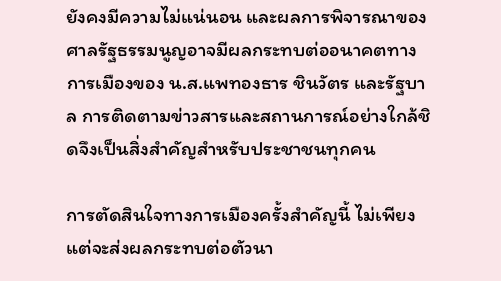ยังคงมีความไม่แน่นอน และผลการพิจารณาของศาลรัฐธรรมนูญอาจมีผลกระทบต่ออนาคตทางการเมืองของ น.ส.แพทองธาร ชินวัตร และรัฐบาล การติดตามข่าวสารและสถานการณ์อย่างใกล้ชิดจึงเป็นสิ่งสำคัญสำหรับประชาชนทุกคน

การตัดสินใจทางการเมืองครั้งสำคัญนี้ ไม่เพียงแต่จะส่งผลกระทบต่อตัวนา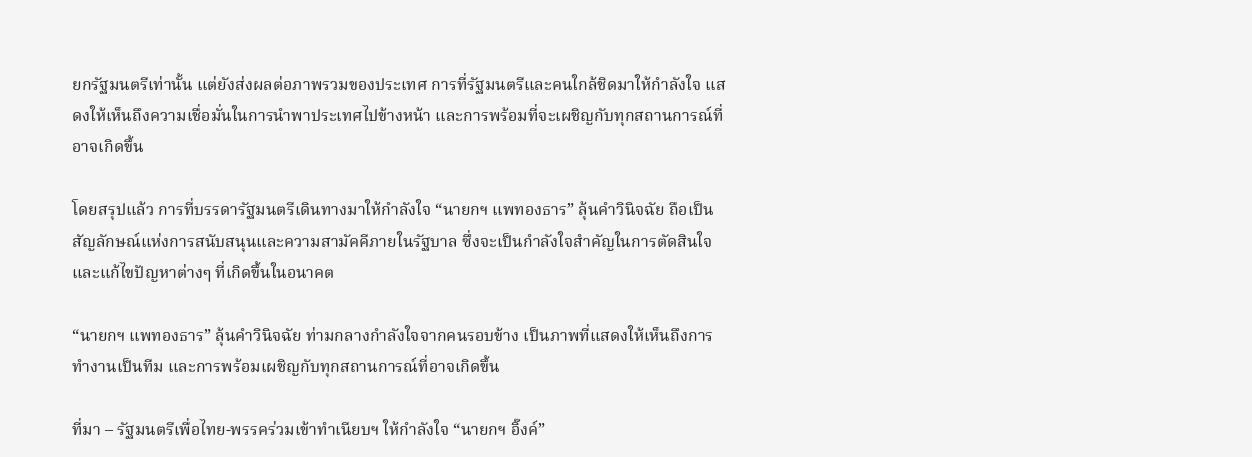ยกรัฐมนตรีเท่านั้น แต่ยังส่งผลต่อภาพรวมของประเทศ การที่รัฐมนตรีและคนใกล้ชิดมาให้กำลังใจ แสดงให้เห็นถึงความเชื่อมั่นในการนำพาประเทศไปข้างหน้า และการพร้อมที่จะเผชิญกับทุกสถานการณ์ที่อาจเกิดขึ้น

โดยสรุปแล้ว การที่บรรดารัฐมนตรีเดินทางมาให้กำลังใจ “นายกฯ แพทองธาร” ลุ้นคำวินิจฉัย ถือเป็นสัญลักษณ์แห่งการสนับสนุนและความสามัคคีภายในรัฐบาล ซึ่งจะเป็นกำลังใจสำคัญในการตัดสินใจและแก้ไขปัญหาต่างๆ ที่เกิดขึ้นในอนาคต

“นายกฯ แพทองธาร” ลุ้นคำวินิจฉัย ท่ามกลางกำลังใจจากคนรอบข้าง เป็นภาพที่แสดงให้เห็นถึงการทำงานเป็นทีม และการพร้อมเผชิญกับทุกสถานการณ์ที่อาจเกิดขึ้น

ที่มา – รัฐมนตรีเพื่อไทย-พรรคร่วมเข้าทำเนียบฯ ให้กำลังใจ “นายกฯ อิ๊งค์”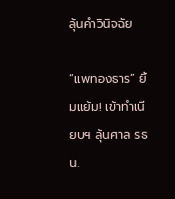ลุ้นคำวินิจฉัย

“แพทองธาร” ยิ้มแย้ม! เข้าทำเนียบฯ ลุ้นศาล รธน.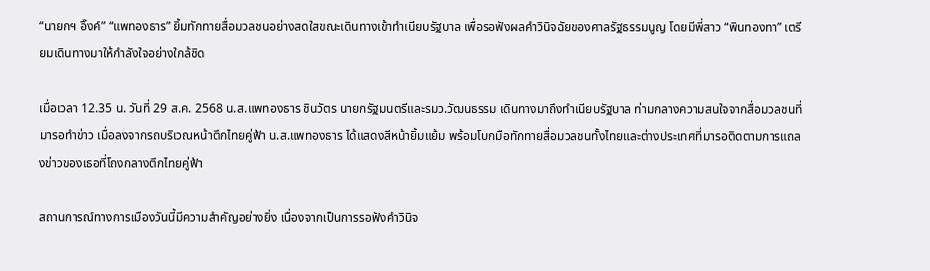“นายกฯ อิ๊งค์” “แพทองธาร” ยิ้มทักทายสื่อมวลชนอย่างสดใสขณะเดินทางเข้าทำเนียบรัฐบาล เพื่อรอฟังผลคำวินิจฉัยของศาลรัฐธรรมนูญ โดยมีพี่สาว “พินทองทา” เตรียมเดินทางมาให้กำลังใจอย่างใกล้ชิด

เมื่อเวลา 12.35 น. วันที่ 29 ส.ค. 2568 น.ส.แพทองธาร ชินวัตร นายกรัฐมนตรีและรมว.วัฒนธรรม เดินทางมาถึงทำเนียบรัฐบาล ท่ามกลางความสนใจจากสื่อมวลชนที่มารอทำข่าว เมื่อลงจากรถบริเวณหน้าตึกไทยคู่ฟ้า น.ส.แพทองธาร ได้แสดงสีหน้ายิ้มแย้ม พร้อมโบกมือทักทายสื่อมวลชนทั้งไทยและต่างประเทศที่มารอติดตามการแถลงข่าวของเธอที่โถงกลางตึกไทยคู่ฟ้า

สถานการณ์ทางการเมืองวันนี้มีความสำคัญอย่างยิ่ง เนื่องจากเป็นการรอฟังคำวินิจ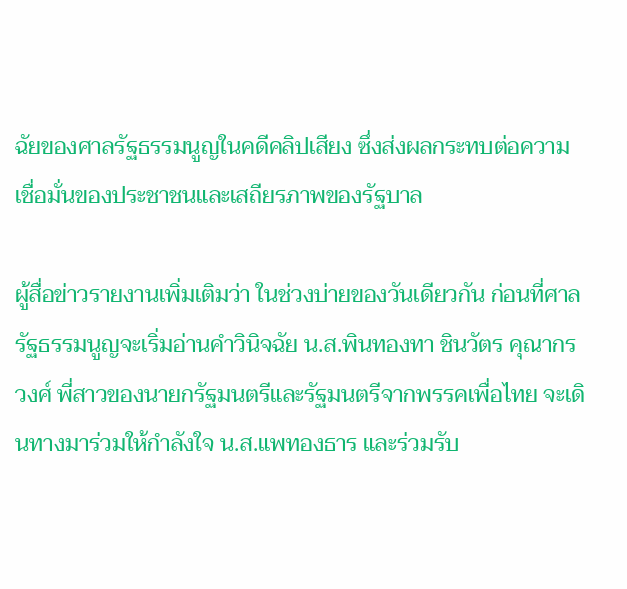ฉัยของศาลรัฐธรรมนูญในคดีคลิปเสียง ซึ่งส่งผลกระทบต่อความเชื่อมั่นของประชาชนและเสถียรภาพของรัฐบาล

ผู้สื่อข่าวรายงานเพิ่มเติมว่า ในช่วงบ่ายของวันเดียวกัน ก่อนที่ศาลรัฐธรรมนูญจะเริ่มอ่านคำวินิจฉัย น.ส.พินทองทา ชินวัตร คุณากรวงศ์ พี่สาวของนายกรัฐมนตรีและรัฐมนตรีจากพรรคเพื่อไทย จะเดินทางมาร่วมให้กำลังใจ น.ส.แพทองธาร และร่วมรับ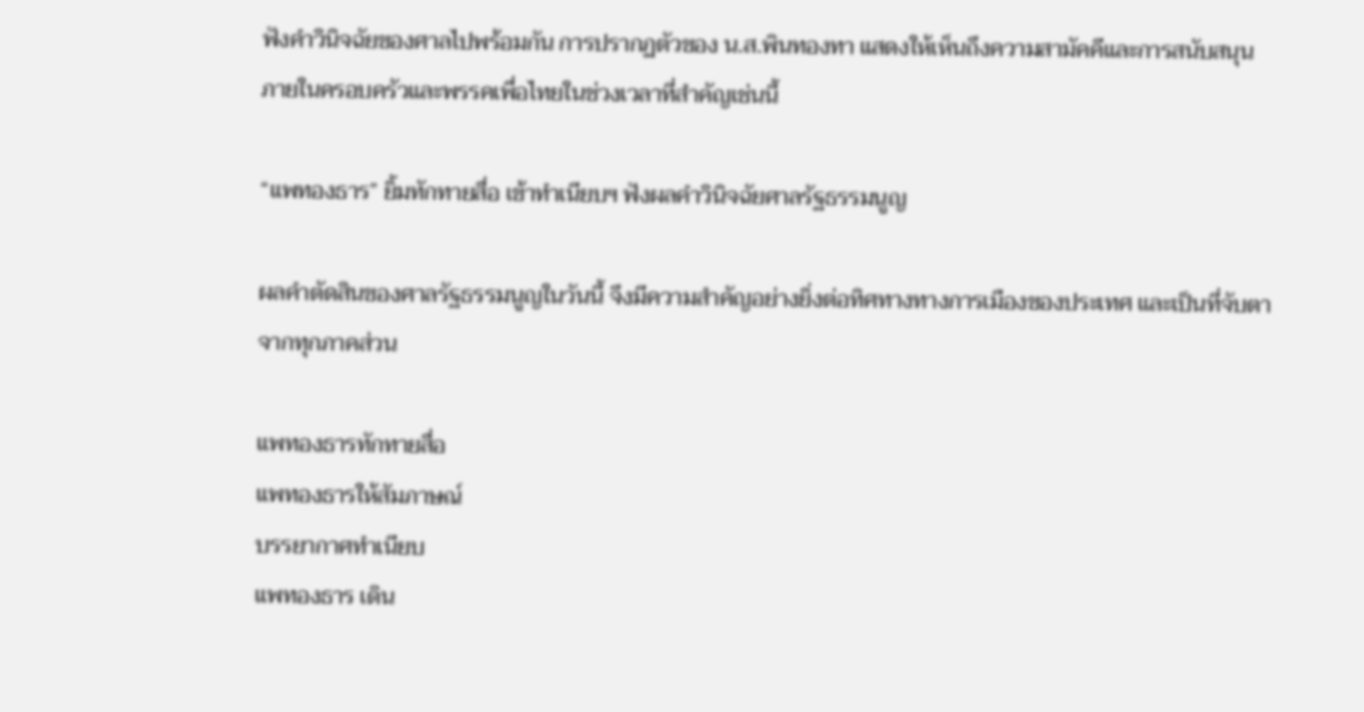ฟังคำวินิจฉัยของศาลไปพร้อมกัน การปรากฏตัวของ น.ส.พินทองทา แสดงให้เห็นถึงความสามัคคีและการสนับสนุนภายในครอบครัวและพรรคเพื่อไทยในช่วงเวลาที่สำคัญเช่นนี้

“แพทองธาร” ยิ้มทักทายสื่อ เข้าทำเนียบฯ ฟังผลคำวินิจฉัยศาลรัฐธรรมนูญ

ผลคำตัดสินของศาลรัฐธรรมนูญในวันนี้ จึงมีความสำคัญอย่างยิ่งต่อทิศทางทางการเมืองของประเทศ และเป็นที่จับตาจากทุกภาคส่วน

แพทองธารทักทายสื่อ
แพทองธารให้สัมภาษณ์
บรรยากาศทำเนียบ
แพทองธาร เดิน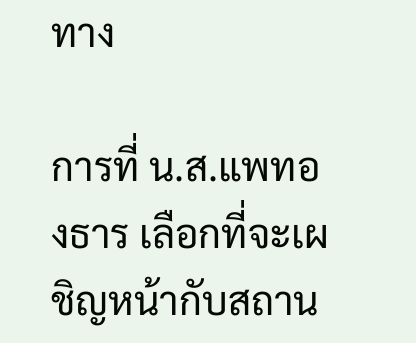ทาง

การที่ น.ส.แพทองธาร เลือกที่จะเผชิญหน้ากับสถาน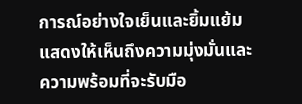การณ์อย่างใจเย็นและยิ้มแย้ม แสดงให้เห็นถึงความมุ่งมั่นและความพร้อมที่จะรับมือ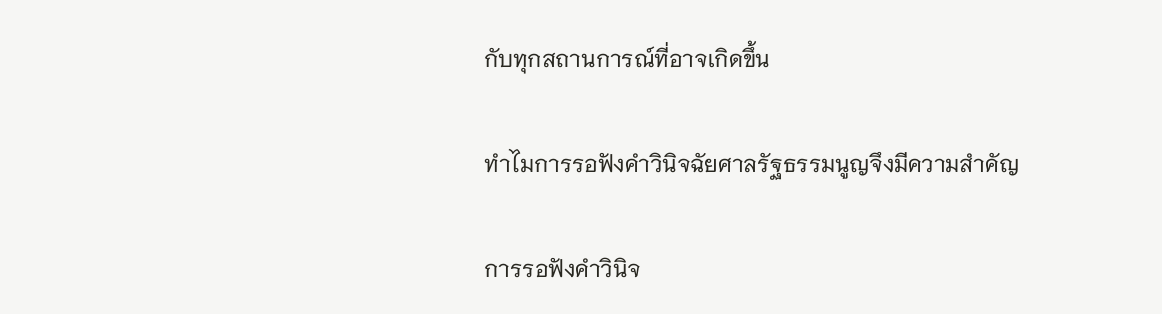กับทุกสถานการณ์ที่อาจเกิดขึ้น

ทำไมการรอฟังคำวินิจฉัยศาลรัฐธรรมนูญจึงมีความสำคัญ

การรอฟังคำวินิจ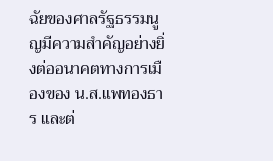ฉัยของศาลรัฐธรรมนูญมีความสำคัญอย่างยิ่งต่ออนาคตทางการเมืองของ น.ส.แพทองธาร และต่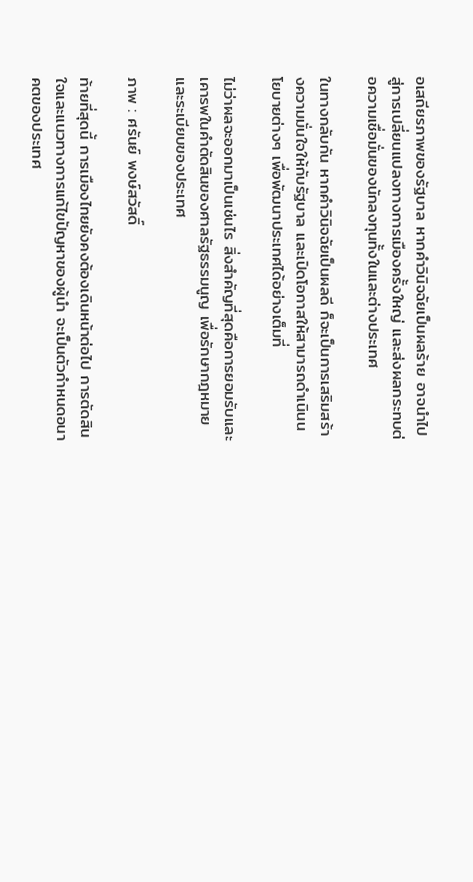อเสถียรภาพของรัฐบาล หากคำวินิจฉัยเป็นผลร้าย อาจนำไปสู่การเปลี่ยนแปลงทางการเมืองครั้งใหญ่ และส่งผลกระทบต่อความเชื่อมั่นของนักลงทุนทั้งในและต่างประเทศ

ในทางกลับกัน หากคำวินิจฉัยเป็นผลดี ก็จะเป็นการเสริมสร้างความมั่นใจให้กับรัฐบาล และเปิดโอกาสให้สามารถดำเนินนโยบายต่างๆ เพื่อพัฒนาประเทศได้อย่างเต็มที่

ไม่ว่าผลจะออกมาเป็นเช่นไร สิ่งสำคัญที่สุดคือการยอมรับและเคารพในคำตัดสินของศาลรัฐธรรมนูญ เพื่อรักษากฎหมายและระเบียบของประเทศ

ภาพ : ศรันย์ พงษ์สวัสดิ์

ท้ายที่สุดนี้ การเมืองไทยยังคงต้องเดินหน้าต่อไป การตัดสินใจและแนวทางการแก้ไขปัญหาของผู้นำ จะเป็นตัวกำหนดอนาคตของประเทศ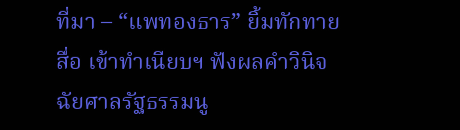ที่มา – “แพทองธาร” ยิ้มทักทายสื่อ เข้าทำเนียบฯ ฟังผลคำวินิจฉัยศาลรัฐธรรมนู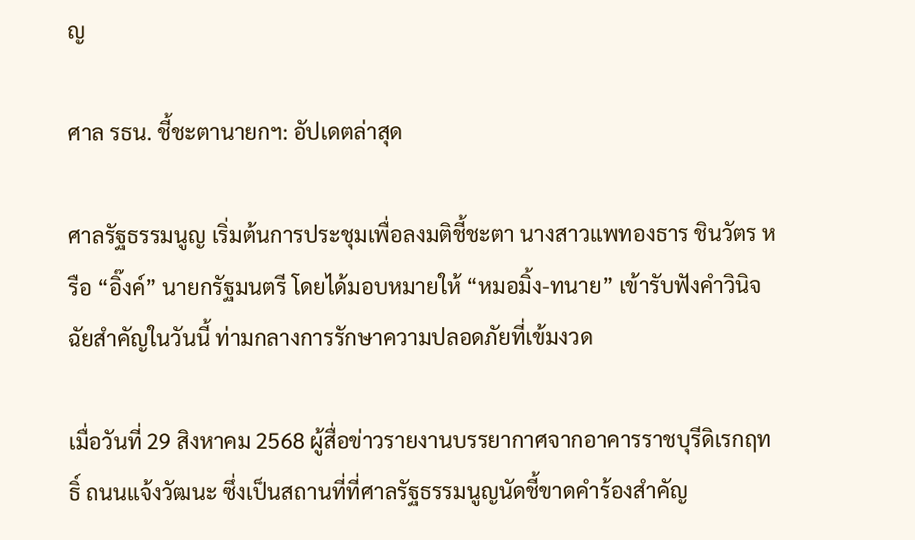ญ

ศาล รธน. ชี้ชะตานายกฯ: อัปเดตล่าสุด

ศาลรัฐธรรมนูญ เริ่มต้นการประชุมเพื่อลงมติชี้ชะตา นางสาวแพทองธาร ชินวัตร หรือ “อิ๊งค์” นายกรัฐมนตรี โดยได้มอบหมายให้ “หมอมิ้ง-ทนาย” เข้ารับฟังคำวินิจฉัยสำคัญในวันนี้ ท่ามกลางการรักษาความปลอดภัยที่เข้มงวด

เมื่อวันที่ 29 สิงหาคม 2568 ผู้สื่อข่าวรายงานบรรยากาศจากอาคารราชบุรีดิเรกฤทธิ์ ถนนแจ้งวัฒนะ ซึ่งเป็นสถานที่ที่ศาลรัฐธรรมนูญนัดชี้ขาดคำร้องสำคัญ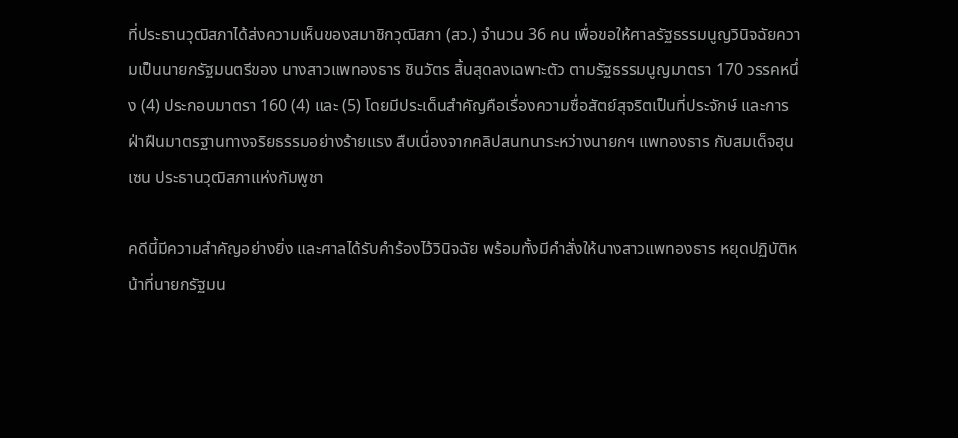ที่ประธานวุฒิสภาได้ส่งความเห็นของสมาชิกวุฒิสภา (สว.) จำนวน 36 คน เพื่อขอให้ศาลรัฐธรรมนูญวินิจฉัยความเป็นนายกรัฐมนตรีของ นางสาวแพทองธาร ชินวัตร สิ้นสุดลงเฉพาะตัว ตามรัฐธรรมนูญมาตรา 170 วรรคหนึ่ง (4) ประกอบมาตรา 160 (4) และ (5) โดยมีประเด็นสำคัญคือเรื่องความซื่อสัตย์สุจริตเป็นที่ประจักษ์ และการฝ่าฝืนมาตรฐานทางจริยธรรมอย่างร้ายแรง สืบเนื่องจากคลิปสนทนาระหว่างนายกฯ แพทองธาร กับสมเด็จฮุนเซน ประธานวุฒิสภาแห่งกัมพูชา

คดีนี้มีความสำคัญอย่างยิ่ง และศาลได้รับคำร้องไว้วินิจฉัย พร้อมทั้งมีคำสั่งให้นางสาวแพทองธาร หยุดปฏิบัติหน้าที่นายกรัฐมน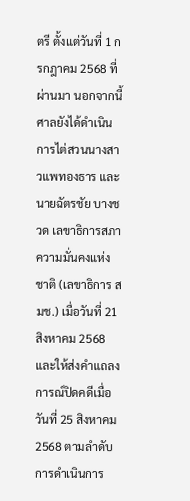ตรี ตั้งแต่วันที่ 1 กรกฎาคม 2568 ที่ผ่านมา นอกจากนี้ ศาลยังได้ดำเนินการไต่สวนนางสาวแพทองธาร และนายฉัตรชัย บางชวด เลขาธิการสภาความมั่นคงแห่งชาติ (เลขาธิการ สมช.) เมื่อวันที่ 21 สิงหาคม 2568 และให้ส่งคำแถลงการณ์ปิดคดีเมื่อวันที่ 25 สิงหาคม 2568 ตามลำดับ การดำเนินการ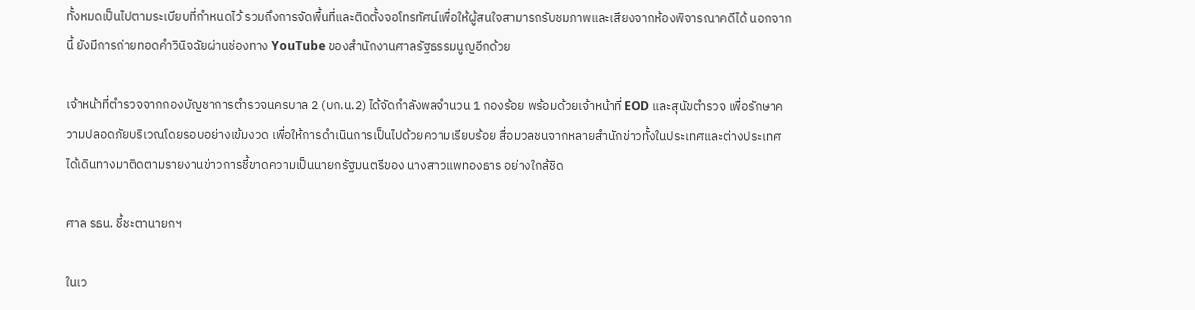ทั้งหมดเป็นไปตามระเบียบที่กำหนดไว้ รวมถึงการจัดพื้นที่และติดตั้งจอโทรทัศน์เพื่อให้ผู้สนใจสามารถรับชมภาพและเสียงจากห้องพิจารณาคดีได้ นอกจากนี้ ยังมีการถ่ายทอดคำวินิจฉัยผ่านช่องทาง YouTube ของสำนักงานศาลรัฐธรรมนูญอีกด้วย

เจ้าหน้าที่ตำรวจจากกองบัญชาการตำรวจนครบาล 2 (บก.น.2) ได้จัดกำลังพลจำนวน 1 กองร้อย พร้อมด้วยเจ้าหน้าที่ EOD และสุนัขตำรวจ เพื่อรักษาความปลอดภัยบริเวณโดยรอบอย่างเข้มงวด เพื่อให้การดำเนินการเป็นไปด้วยความเรียบร้อย สื่อมวลชนจากหลายสำนักข่าวทั้งในประเทศและต่างประเทศได้เดินทางมาติดตามรายงานข่าวการชี้ขาดความเป็นนายกรัฐมนตรีของ นางสาวแพทองธาร อย่างใกล้ชิด

ศาล รธน. ชี้ชะตานายกฯ

ในเว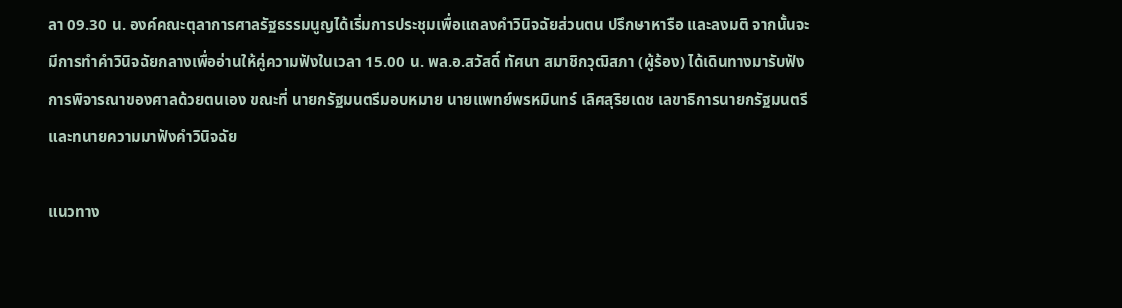ลา 09.30 น. องค์คณะตุลาการศาลรัฐธรรมนูญได้เริ่มการประชุมเพื่อแถลงคำวินิจฉัยส่วนตน ปรึกษาหารือ และลงมติ จากนั้นจะมีการทำคำวินิจฉัยกลางเพื่ออ่านให้คู่ความฟังในเวลา 15.00 น. พล.อ.สวัสดิ์ ทัศนา สมาชิกวุฒิสภา (ผู้ร้อง) ได้เดินทางมารับฟังการพิจารณาของศาลด้วยตนเอง ขณะที่ นายกรัฐมนตรีมอบหมาย นายแพทย์พรหมินทร์ เลิศสุริยเดช เลขาธิการนายกรัฐมนตรี และทนายความมาฟังคำวินิจฉัย

แนวทาง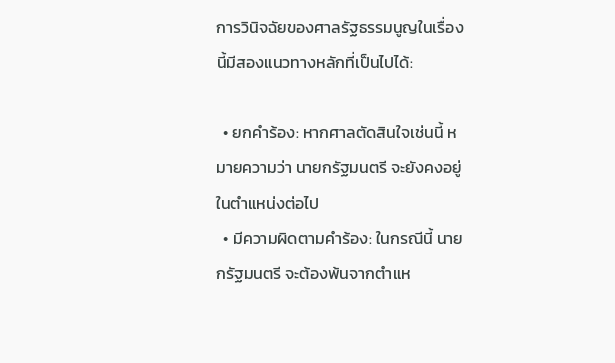การวินิจฉัยของศาลรัฐธรรมนูญในเรื่องนี้มีสองแนวทางหลักที่เป็นไปได้:

  • ยกคำร้อง: หากศาลตัดสินใจเช่นนี้ หมายความว่า นายกรัฐมนตรี จะยังคงอยู่ในตำแหน่งต่อไป
  • มีความผิดตามคำร้อง: ในกรณีนี้ นายกรัฐมนตรี จะต้องพ้นจากตำแห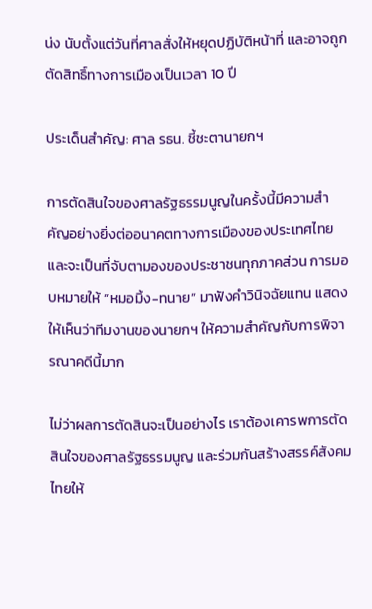น่ง นับตั้งแต่วันที่ศาลสั่งให้หยุดปฏิบัติหน้าที่ และอาจถูกตัดสิทธิ์ทางการเมืองเป็นเวลา 10 ปี

ประเด็นสำคัญ: ศาล รธน. ชี้ชะตานายกฯ

การตัดสินใจของศาลรัฐธรรมนูญในครั้งนี้มีความสำคัญอย่างยิ่งต่ออนาคตทางการเมืองของประเทศไทย และจะเป็นที่จับตามองของประชาชนทุกภาคส่วน การมอบหมายให้ “หมอมิ้ง-ทนาย” มาฟังคำวินิจฉัยแทน แสดงให้เห็นว่าทีมงานของนายกฯ ให้ความสำคัญกับการพิจารณาคดีนี้มาก

ไม่ว่าผลการตัดสินจะเป็นอย่างไร เราต้องเคารพการตัดสินใจของศาลรัฐธรรมนูญ และร่วมกันสร้างสรรค์สังคมไทยให้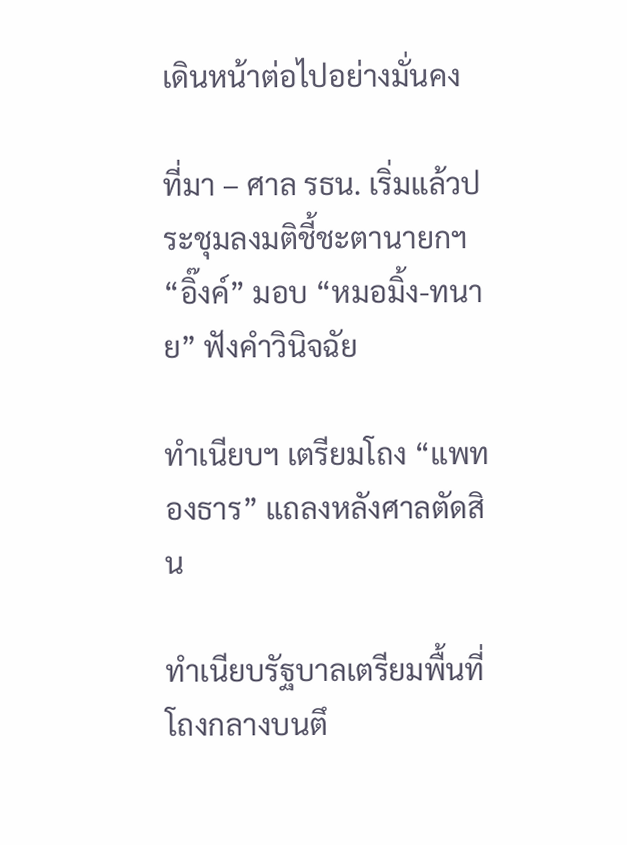เดินหน้าต่อไปอย่างมั่นคง

ที่มา – ศาล รธน. เริ่มแล้วประชุมลงมติชี้ชะตานายกฯ “อิ๊งค์” มอบ “หมอมิ้ง-ทนาย” ฟังคำวินิจฉัย

ทำเนียบฯ เตรียมโถง “แพทองธาร” แถลงหลังศาลตัดสิน

ทำเนียบรัฐบาลเตรียมพื้นที่โถงกลางบนตึ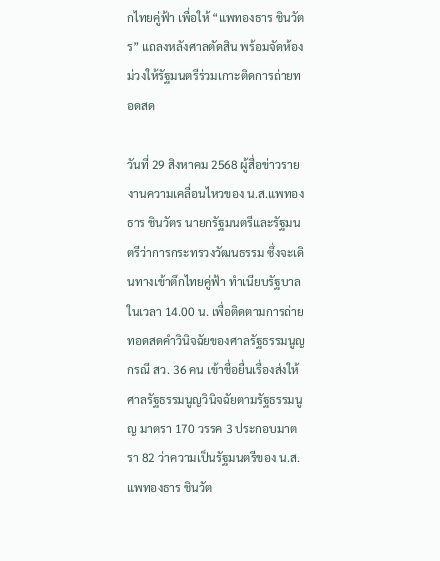กไทยคู่ฟ้า เพื่อให้ “แพทองธาร ชินวัตร” แถลงหลังศาลตัดสิน พร้อมจัดห้องม่วงให้รัฐมนตรีร่วมเกาะติดการถ่ายทอดสด

วันที่ 29 สิงหาคม 2568 ผู้สื่อข่าวรายงานความเคลื่อนไหวของ น.ส.แพทองธาร ชินวัตร นายกรัฐมนตรีและรัฐมนตรีว่าการกระทรวงวัฒนธรรม ซึ่งจะเดินทางเข้าตึกไทยคู่ฟ้า ทำเนียบรัฐบาล ในเวลา 14.00 น. เพื่อติดตามการถ่ายทอดสดคำวินิจฉัยของศาลรัฐธรรมนูญ กรณี สว. 36 คน เข้าชื่อยื่นเรื่องส่งให้ศาลรัฐธรรมนูญวินิจฉัยตามรัฐธรรมนูญ มาตรา 170 วรรค 3 ประกอบมาตรา 82 ว่าความเป็นรัฐมนตรีของ น.ส.แพทองธาร ชินวัต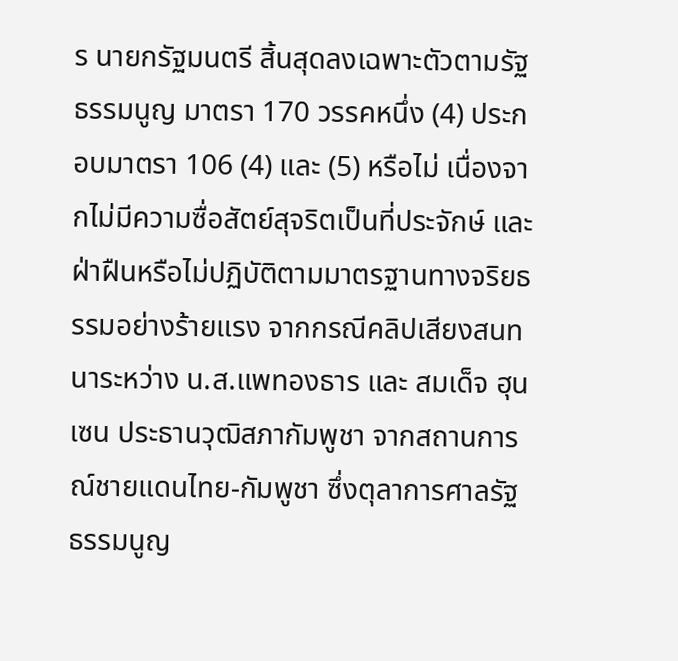ร นายกรัฐมนตรี สิ้นสุดลงเฉพาะตัวตามรัฐธรรมนูญ มาตรา 170 วรรคหนึ่ง (4) ประกอบมาตรา 106 (4) และ (5) หรือไม่ เนื่องจากไม่มีความซื่อสัตย์สุจริตเป็นที่ประจักษ์ และฝ่าฝืนหรือไม่ปฏิบัติตามมาตรฐานทางจริยธรรมอย่างร้ายแรง จากกรณีคลิปเสียงสนทนาระหว่าง น.ส.แพทองธาร และ สมเด็จ ฮุน เซน ประธานวุฒิสภากัมพูชา จากสถานการณ์ชายแดนไทย-กัมพูชา ซึ่งตุลาการศาลรัฐธรรมนูญ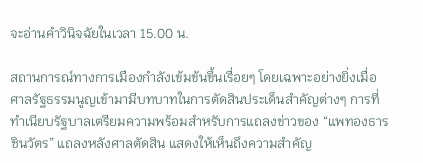จะอ่านคำวินิจฉัยในเวลา 15.00 น.

สถานการณ์ทางการเมืองกำลังเข้มข้นขึ้นเรื่อยๆ โดยเฉพาะอย่างยิ่งเมื่อศาลรัฐธรรมนูญเข้ามามีบทบาทในการตัดสินประเด็นสำคัญต่างๆ การที่ทำเนียบรัฐบาลเตรียมความพร้อมสำหรับการแถลงข่าวของ “แพทองธาร ชินวัตร” แถลงหลังศาลตัดสิน แสดงให้เห็นถึงความสำคัญ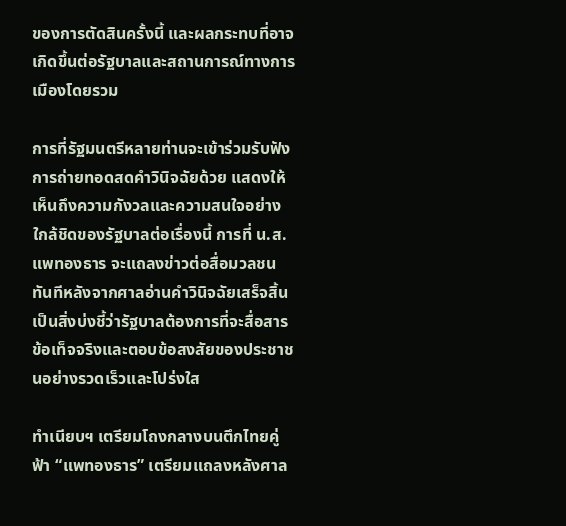ของการตัดสินครั้งนี้ และผลกระทบที่อาจเกิดขึ้นต่อรัฐบาลและสถานการณ์ทางการเมืองโดยรวม

การที่รัฐมนตรีหลายท่านจะเข้าร่วมรับฟังการถ่ายทอดสดคำวินิจฉัยด้วย แสดงให้เห็นถึงความกังวลและความสนใจอย่างใกล้ชิดของรัฐบาลต่อเรื่องนี้ การที่ น.ส.แพทองธาร จะแถลงข่าวต่อสื่อมวลชนทันทีหลังจากศาลอ่านคำวินิจฉัยเสร็จสิ้น เป็นสิ่งบ่งชี้ว่ารัฐบาลต้องการที่จะสื่อสารข้อเท็จจริงและตอบข้อสงสัยของประชาชนอย่างรวดเร็วและโปร่งใส

ทำเนียบฯ เตรียมโถงกลางบนตึกไทยคู่ฟ้า “แพทองธาร” เตรียมแถลงหลังศาล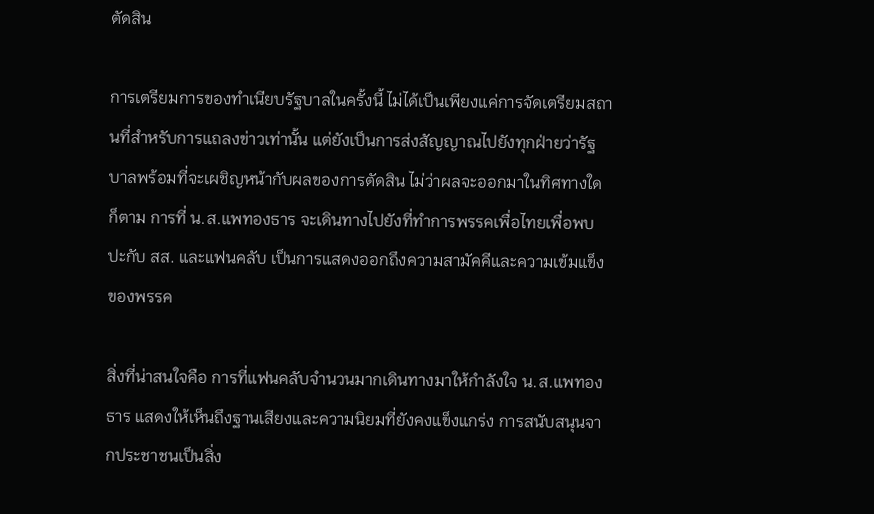ตัดสิน

การเตรียมการของทำเนียบรัฐบาลในครั้งนี้ ไม่ได้เป็นเพียงแค่การจัดเตรียมสถานที่สำหรับการแถลงข่าวเท่านั้น แต่ยังเป็นการส่งสัญญาณไปยังทุกฝ่ายว่ารัฐบาลพร้อมที่จะเผชิญหน้ากับผลของการตัดสิน ไม่ว่าผลจะออกมาในทิศทางใดก็ตาม การที่ น.ส.แพทองธาร จะเดินทางไปยังที่ทำการพรรคเพื่อไทยเพื่อพบปะกับ สส. และแฟนคลับ เป็นการแสดงออกถึงความสามัคคีและความเข้มแข็งของพรรค

สิ่งที่น่าสนใจคือ การที่แฟนคลับจำนวนมากเดินทางมาให้กำลังใจ น.ส.แพทองธาร แสดงให้เห็นถึงฐานเสียงและความนิยมที่ยังคงแข็งแกร่ง การสนับสนุนจากประชาชนเป็นสิ่ง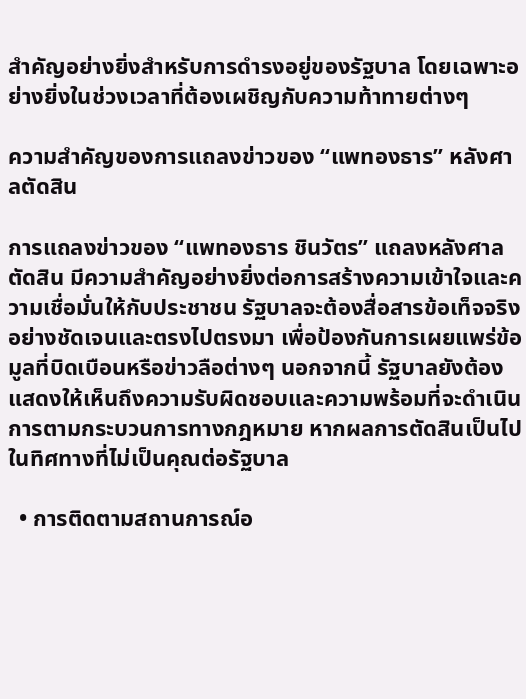สำคัญอย่างยิ่งสำหรับการดำรงอยู่ของรัฐบาล โดยเฉพาะอย่างยิ่งในช่วงเวลาที่ต้องเผชิญกับความท้าทายต่างๆ

ความสำคัญของการแถลงข่าวของ “แพทองธาร” หลังศาลตัดสิน

การแถลงข่าวของ “แพทองธาร ชินวัตร” แถลงหลังศาลตัดสิน มีความสำคัญอย่างยิ่งต่อการสร้างความเข้าใจและความเชื่อมั่นให้กับประชาชน รัฐบาลจะต้องสื่อสารข้อเท็จจริงอย่างชัดเจนและตรงไปตรงมา เพื่อป้องกันการเผยแพร่ข้อมูลที่บิดเบือนหรือข่าวลือต่างๆ นอกจากนี้ รัฐบาลยังต้องแสดงให้เห็นถึงความรับผิดชอบและความพร้อมที่จะดำเนินการตามกระบวนการทางกฎหมาย หากผลการตัดสินเป็นไปในทิศทางที่ไม่เป็นคุณต่อรัฐบาล

  • การติดตามสถานการณ์อ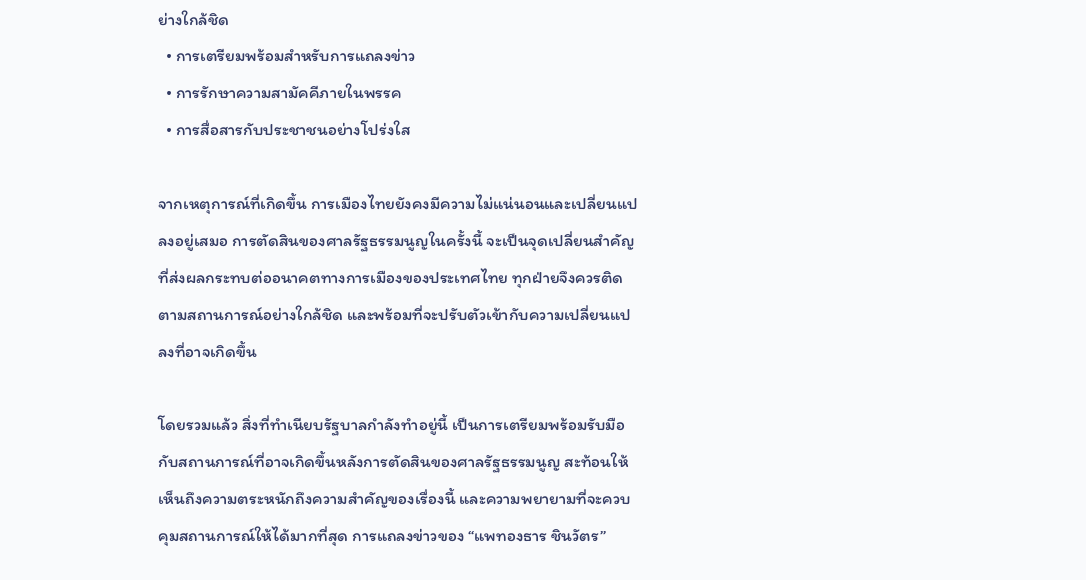ย่างใกล้ชิด
  • การเตรียมพร้อมสำหรับการแถลงข่าว
  • การรักษาความสามัคคีภายในพรรค
  • การสื่อสารกับประชาชนอย่างโปร่งใส

จากเหตุการณ์ที่เกิดขึ้น การเมืองไทยยังคงมีความไม่แน่นอนและเปลี่ยนแปลงอยู่เสมอ การตัดสินของศาลรัฐธรรมนูญในครั้งนี้ จะเป็นจุดเปลี่ยนสำคัญที่ส่งผลกระทบต่ออนาคตทางการเมืองของประเทศไทย ทุกฝ่ายจึงควรติดตามสถานการณ์อย่างใกล้ชิด และพร้อมที่จะปรับตัวเข้ากับความเปลี่ยนแปลงที่อาจเกิดขึ้น

โดยรวมแล้ว สิ่งที่ทำเนียบรัฐบาลกำลังทำอยู่นี้ เป็นการเตรียมพร้อมรับมือกับสถานการณ์ที่อาจเกิดขึ้นหลังการตัดสินของศาลรัฐธรรมนูญ สะท้อนให้เห็นถึงความตระหนักถึงความสำคัญของเรื่องนี้ และความพยายามที่จะควบคุมสถานการณ์ให้ได้มากที่สุด การแถลงข่าวของ “แพทองธาร ชินวัตร”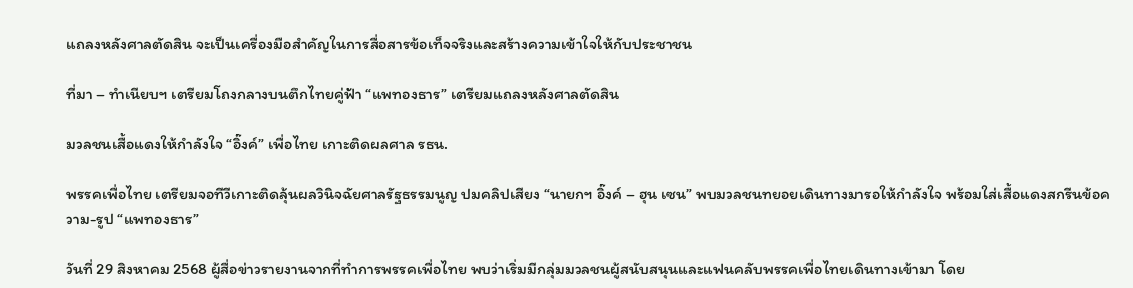แถลงหลังศาลตัดสิน จะเป็นเครื่องมือสำคัญในการสื่อสารข้อเท็จจริงและสร้างความเข้าใจให้กับประชาชน

ที่มา – ทำเนียบฯ เตรียมโถงกลางบนตึกไทยคู่ฟ้า “แพทองธาร” เตรียมแถลงหลังศาลตัดสิน

มวลชนเสื้อแดงให้กำลังใจ “อิ๊งค์” เพื่อไทย เกาะติดผลศาล รธน.

พรรคเพื่อไทย เตรียมจอทีวีเกาะติดลุ้นผลวินิจฉัยศาลรัฐธรรมนูญ ปมคลิปเสียง “นายกฯ อิ๊งค์ – ฮุน เซน” พบมวลชนทยอยเดินทางมารอให้กำลังใจ พร้อมใส่เสื้อแดงสกรีนข้อความ-รูป “แพทองธาร”

วันที่ 29 สิงหาคม 2568 ผู้สื่อข่าวรายงานจากที่ทำการพรรคเพื่อไทย พบว่าเริ่มมีกลุ่มมวลชนผู้สนับสนุนและแฟนคลับพรรคเพื่อไทยเดินทางเข้ามา โดย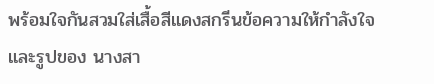พร้อมใจกันสวมใส่เสื้อสีแดงสกรีนข้อความให้กำลังใจและรูปของ นางสา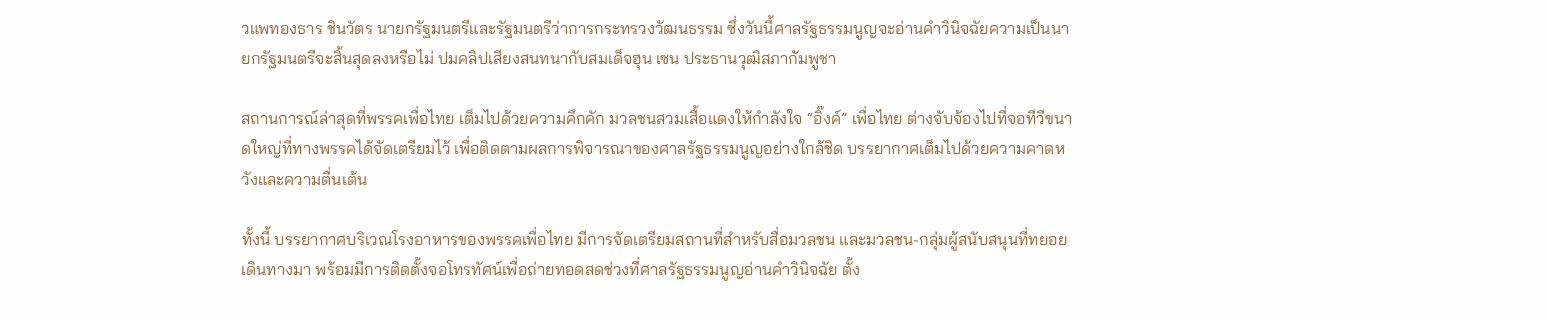วแพทองธาร ชินวัตร นายกรัฐมนตรีและรัฐมนตรีว่าการกระทรวงวัฒนธรรม ซึ่งวันนี้ศาลรัฐธรรมนูญจะอ่านคำวินิจฉัยความเป็นนายกรัฐมนตรีจะสิ้นสุดลงหรือไม่ ปมคลิปเสียงสนทนากับสมเด็จฮุน เซน ประธานวุฒิสภากัมพูชา

สถานการณ์ล่าสุดที่พรรคเพื่อไทย เต็มไปด้วยความคึกคัก มวลชนสวมเสื้อแดงให้กำลังใจ “อิ๊งค์” เพื่อไทย ต่างจับจ้องไปที่จอทีวีขนาดใหญ่ที่ทางพรรคได้จัดเตรียมไว้ เพื่อติดตามผลการพิจารณาของศาลรัฐธรรมนูญอย่างใกล้ชิด บรรยากาศเต็มไปด้วยความคาดหวังและความตื่นเต้น

ทั้งนี้ บรรยากาศบริเวณโรงอาหารของพรรคเพื่อไทย มีการจัดเตรียมสถานที่สำหรับสื่อมวลชน และมวลชน-กลุ่มผู้สนับสนุนที่ทยอยเดินทางมา พร้อมมีการติดตั้งจอโทรทัศน์เพื่อถ่ายทอดสดช่วงที่ศาลรัฐธรรมนูญอ่านคำวินิจฉัย ตั้ง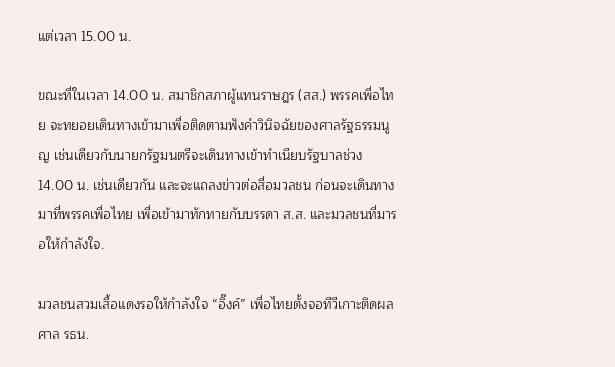แต่เวลา 15.00 น.

ขณะที่ในเวลา 14.00 น. สมาชิกสภาผู้แทนราษฎร (สส.) พรรคเพื่อไทย จะทยอยเดินทางเข้ามาเพื่อติดตามฟังคำวินิจฉัยของศาลรัฐธรรมนูญ เช่นเดียวกับนายกรัฐมนตรีจะเดินทางเข้าทำเนียบรัฐบาลช่วง 14.00 น. เช่นเดียวกัน และจะแถลงข่าวต่อสื่อมวลชน ก่อนจะเดินทางมาที่พรรคเพื่อไทย เพื่อเข้ามาทักทายกับบรรดา ส.ส. และมวลชนที่มารอให้กำลังใจ.

มวลชนสวมเสื้อแดงรอให้กำลังใจ “อิ๊งค์” เพื่อไทยตั้งจอทีวีเกาะติดผลศาล รธน.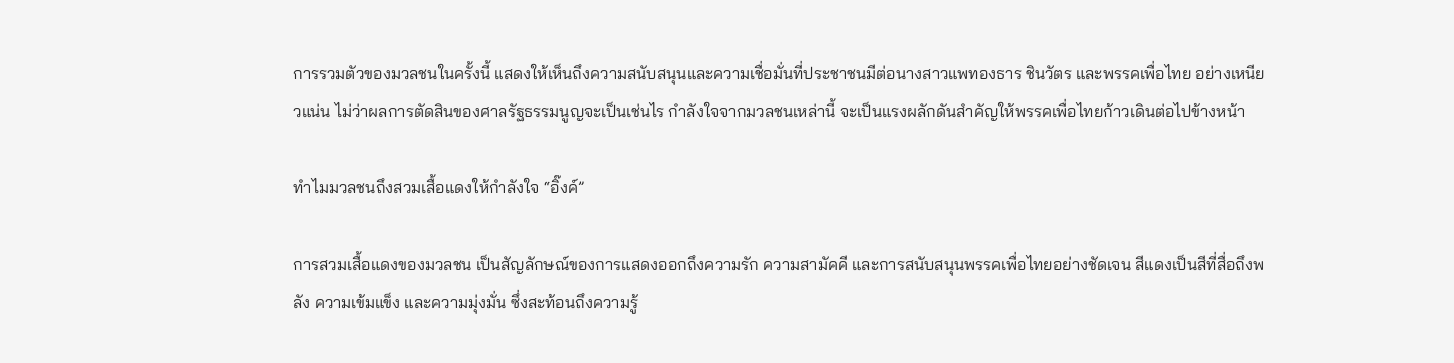การรวมตัวของมวลชนในครั้งนี้ แสดงให้เห็นถึงความสนับสนุนและความเชื่อมั่นที่ประชาชนมีต่อนางสาวแพทองธาร ชินวัตร และพรรคเพื่อไทย อย่างเหนียวแน่น ไม่ว่าผลการตัดสินของศาลรัฐธรรมนูญจะเป็นเช่นไร กำลังใจจากมวลชนเหล่านี้ จะเป็นแรงผลักดันสำคัญให้พรรคเพื่อไทยก้าวเดินต่อไปข้างหน้า

ทำไมมวลชนถึงสวมเสื้อแดงให้กำลังใจ “อิ๊งค์”

การสวมเสื้อแดงของมวลชน เป็นสัญลักษณ์ของการแสดงออกถึงความรัก ความสามัคคี และการสนับสนุนพรรคเพื่อไทยอย่างชัดเจน สีแดงเป็นสีที่สื่อถึงพลัง ความเข้มแข็ง และความมุ่งมั่น ซึ่งสะท้อนถึงความรู้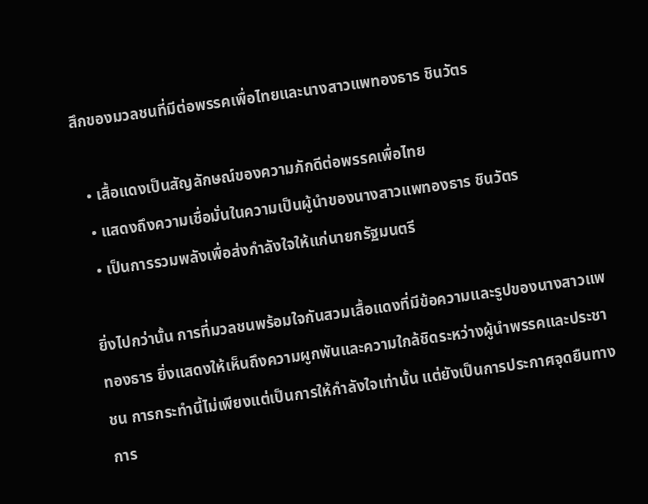สึกของมวลชนที่มีต่อพรรคเพื่อไทยและนางสาวแพทองธาร ชินวัตร

  • เสื้อแดงเป็นสัญลักษณ์ของความภักดีต่อพรรคเพื่อไทย
  • แสดงถึงความเชื่อมั่นในความเป็นผู้นำของนางสาวแพทองธาร ชินวัตร
  • เป็นการรวมพลังเพื่อส่งกำลังใจให้แก่นายกรัฐมนตรี

ยิ่งไปกว่านั้น การที่มวลชนพร้อมใจกันสวมเสื้อแดงที่มีข้อความและรูปของนางสาวแพทองธาร ยิ่งแสดงให้เห็นถึงความผูกพันและความใกล้ชิดระหว่างผู้นำพรรคและประชาชน การกระทำนี้ไม่เพียงแต่เป็นการให้กำลังใจเท่านั้น แต่ยังเป็นการประกาศจุดยืนทางการ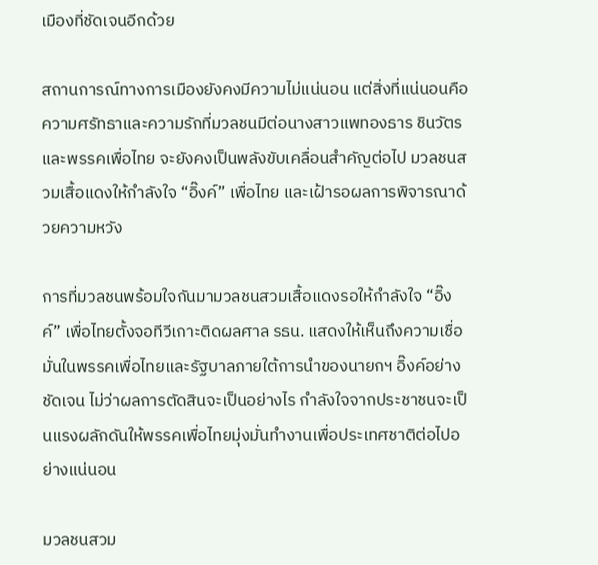เมืองที่ชัดเจนอีกด้วย

สถานการณ์ทางการเมืองยังคงมีความไม่แน่นอน แต่สิ่งที่แน่นอนคือความศรัทธาและความรักที่มวลชนมีต่อนางสาวแพทองธาร ชินวัตรและพรรคเพื่อไทย จะยังคงเป็นพลังขับเคลื่อนสำคัญต่อไป มวลชนสวมเสื้อแดงให้กำลังใจ “อิ๊งค์” เพื่อไทย และเฝ้ารอผลการพิจารณาด้วยความหวัง

การที่มวลชนพร้อมใจกันมามวลชนสวมเสื้อแดงรอให้กำลังใจ “อิ๊งค์” เพื่อไทยตั้งจอทีวีเกาะติดผลศาล รธน. แสดงให้เห็นถึงความเชื่อมั่นในพรรคเพื่อไทยและรัฐบาลภายใต้การนำของนายกฯ อิ๊งค์อย่างชัดเจน ไม่ว่าผลการตัดสินจะเป็นอย่างไร กำลังใจจากประชาชนจะเป็นแรงผลักดันให้พรรคเพื่อไทยมุ่งมั่นทำงานเพื่อประเทศชาติต่อไปอย่างแน่นอน

มวลชนสวม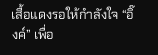เสื้อแดงรอให้กำลังใจ “อิ๊งค์” เพื่อ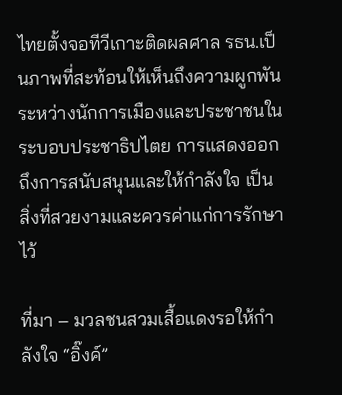ไทยตั้งจอทีวีเกาะติดผลศาล รธน.เป็นภาพที่สะท้อนให้เห็นถึงความผูกพันระหว่างนักการเมืองและประชาชนในระบอบประชาธิปไตย การแสดงออกถึงการสนับสนุนและให้กำลังใจ เป็นสิ่งที่สวยงามและควรค่าแก่การรักษาไว้

ที่มา – มวลชนสวมเสื้อแดงรอให้กำลังใจ “อิ๊งค์”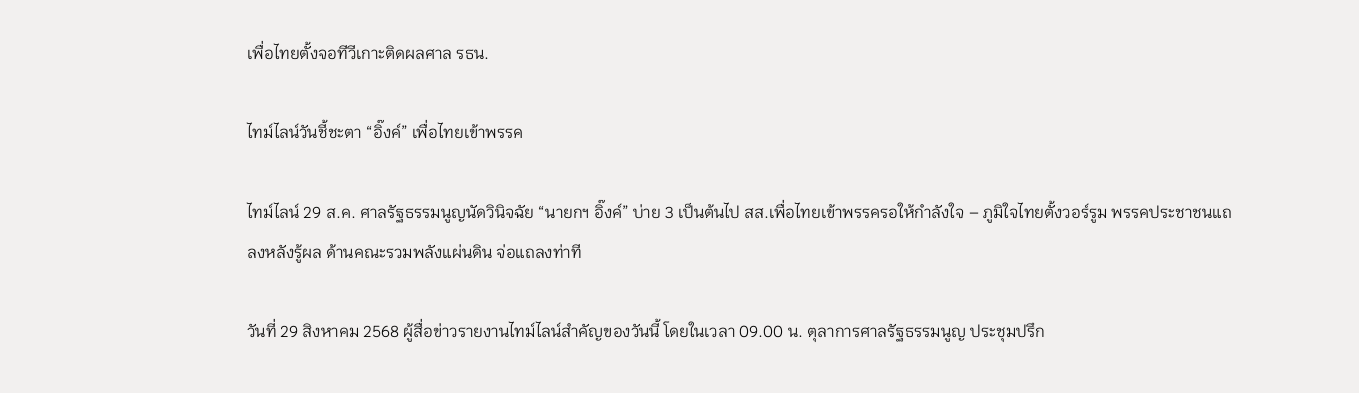เพื่อไทยตั้งจอทีวีเกาะติดผลศาล รธน.

ไทม์ไลน์วันชี้ชะตา “อิ๊งค์” เพื่อไทยเข้าพรรค

ไทม์ไลน์ 29 ส.ค. ศาลรัฐธรรมนูญนัดวินิจฉัย “นายกฯ อิ๊งค์” บ่าย 3 เป็นต้นไป สส.เพื่อไทยเข้าพรรครอให้กำลังใจ – ภูมิใจไทยตั้งวอร์รูม พรรคประชาชนแถลงหลังรู้ผล ด้านคณะรวมพลังแผ่นดิน จ่อแถลงท่าที

วันที่ 29 สิงหาคม 2568 ผู้สื่อข่าวรายงานไทม์ไลน์สำคัญของวันนี้ โดยในเวลา 09.00 น. ตุลาการศาลรัฐธรรมนูญ ประชุมปรึก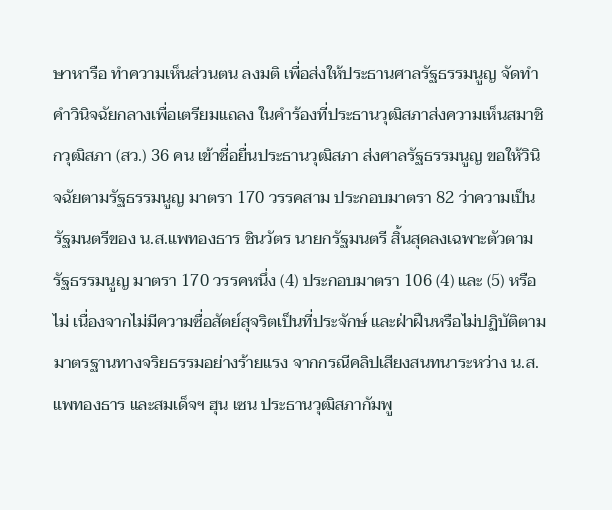ษาหารือ ทำความเห็นส่วนตน ลงมติ เพื่อส่งให้ประธานศาลรัฐธรรมนูญ จัดทำคำวินิจฉัยกลางเพื่อเตรียมแถลง ในคำร้องที่ประธานวุฒิสภาส่งความเห็นสมาชิกวุฒิสภา (สว.) 36 คน เข้าชื่อยื่นประธานวุฒิสภา ส่งศาลรัฐธรรมนูญ ขอให้วินิจฉัยตามรัฐธรรมนูญ มาตรา 170 วรรคสาม ประกอบมาตรา 82 ว่าความเป็นรัฐมนตรีของ น.ส.แพทองธาร ชินวัตร นายกรัฐมนตรี สิ้นสุดลงเฉพาะตัวตามรัฐธรรมนูญ มาตรา 170 วรรคหนึ่ง (4) ประกอบมาตรา 106 (4) และ (5) หรือไม่ เนื่องจากไม่มีความซื่อสัตย์สุจริตเป็นที่ประจักษ์ และฝ่าฝืนหรือไม่ปฏิบัติตามมาตรฐานทางจริยธรรมอย่างร้ายแรง จากกรณีคลิปเสียงสนทนาระหว่าง น.ส.แพทองธาร และสมเด็จฯ ฮุน เซน ประธานวุฒิสภากัมพู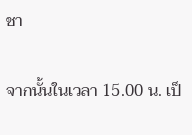ชา

จากนั้นในเวลา 15.00 น. เป็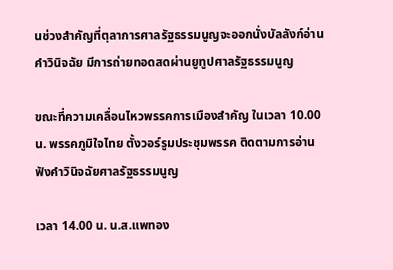นช่วงสำคัญที่ตุลาการศาลรัฐธรรมนูญจะออกนั่งบัลลังก์อ่านคำวินิจฉัย มีการถ่ายทอดสดผ่านยูทูปศาลรัฐธรรมนูญ

ขณะที่ความเคลื่อนไหวพรรคการเมืองสำคัญ ในเวลา 10.00 น. พรรคภูมิใจไทย ตั้งวอร์รูมประชุมพรรค ติดตามการอ่านฟังคำวินิจฉัยศาลรัฐธรรมนูญ

เวลา 14.00 น. น.ส.แพทอง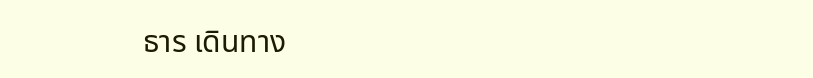ธาร เดินทาง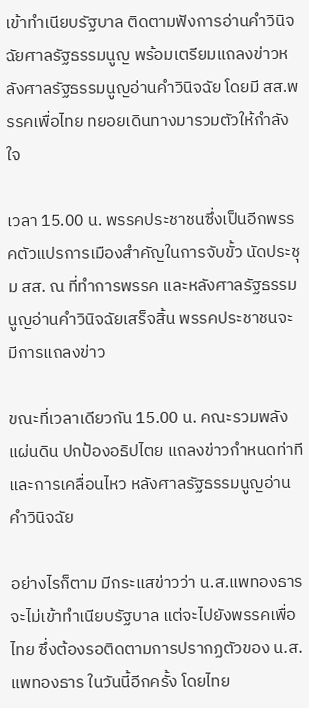เข้าทำเนียบรัฐบาล ติดตามฟังการอ่านคำวินิจฉัยศาลรัฐธรรมนูญ พร้อมเตรียมแถลงข่าวหลังศาลรัฐธรรมนูญอ่านคำวินิจฉัย โดยมี สส.พรรคเพื่อไทย ทยอยเดินทางมารวมตัวให้กำลังใจ

เวลา 15.00 น. พรรคประชาชนซึ่งเป็นอีกพรรคตัวแปรการเมืองสำคัญในการจับขั้ว นัดประชุม สส. ณ ที่ทำการพรรค และหลังศาลรัฐธรรมนูญอ่านคำวินิจฉัยเสร็จสิ้น พรรคประชาชนจะมีการแถลงข่าว

ขณะที่เวลาเดียวกัน 15.00 น. คณะรวมพลังแผ่นดิน ปกป้องอธิปไตย แถลงข่าวกำหนดท่าทีและการเคลื่อนไหว หลังศาลรัฐธรรมนูญอ่านคำวินิจฉัย

อย่างไรก็ตาม มีกระแสข่าวว่า น.ส.แพทองธาร จะไม่เข้าทำเนียบรัฐบาล แต่จะไปยังพรรคเพื่อไทย ซึ่งต้องรอติดตามการปรากฏตัวของ น.ส.แพทองธาร ในวันนี้อีกครั้ง โดยไทย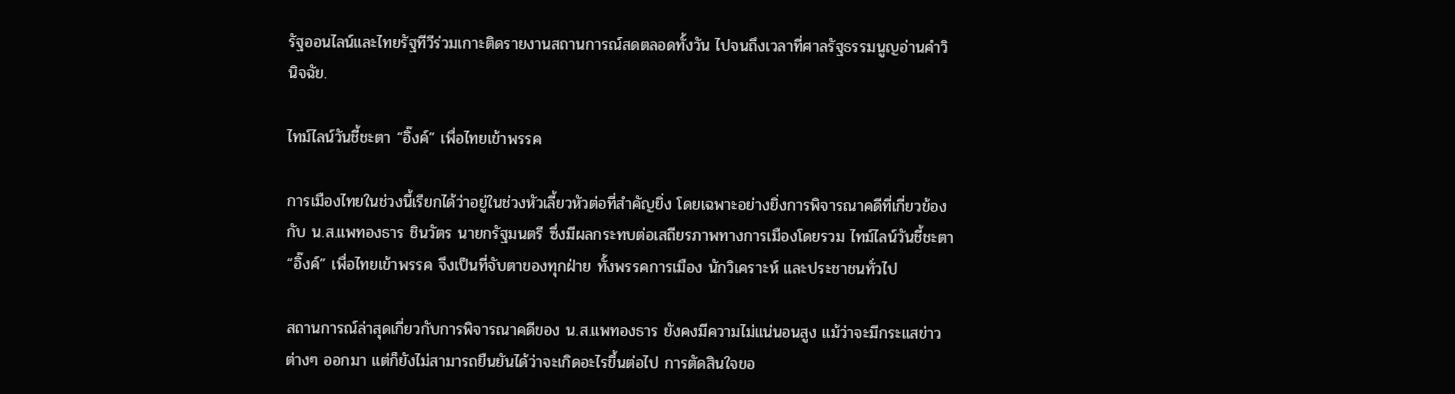รัฐออนไลน์และไทยรัฐทีวีร่วมเกาะติดรายงานสถานการณ์สดตลอดทั้งวัน ไปจนถึงเวลาที่ศาลรัฐธรรมนูญอ่านคำวินิจฉัย.

ไทม์ไลน์วันชี้ชะตา “อิ๊งค์” เพื่อไทยเข้าพรรค

การเมืองไทยในช่วงนี้เรียกได้ว่าอยู่ในช่วงหัวเลี้ยวหัวต่อที่สำคัญยิ่ง โดยเฉพาะอย่างยิ่งการพิจารณาคดีที่เกี่ยวข้องกับ น.ส.แพทองธาร ชินวัตร นายกรัฐมนตรี ซึ่งมีผลกระทบต่อเสถียรภาพทางการเมืองโดยรวม ไทม์ไลน์วันชี้ชะตา “อิ๊งค์” เพื่อไทยเข้าพรรค จึงเป็นที่จับตาของทุกฝ่าย ทั้งพรรคการเมือง นักวิเคราะห์ และประชาชนทั่วไป

สถานการณ์ล่าสุดเกี่ยวกับการพิจารณาคดีของ น.ส.แพทองธาร ยังคงมีความไม่แน่นอนสูง แม้ว่าจะมีกระแสข่าวต่างๆ ออกมา แต่ก็ยังไม่สามารถยืนยันได้ว่าจะเกิดอะไรขึ้นต่อไป การตัดสินใจขอ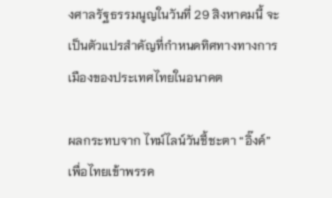งศาลรัฐธรรมนูญในวันที่ 29 สิงหาคมนี้ จะเป็นตัวแปรสำคัญที่กำหนดทิศทางทางการเมืองของประเทศไทยในอนาคต

ผลกระทบจาก ไทม์ไลน์วันชี้ชะตา “อิ๊งค์” เพื่อไทยเข้าพรรค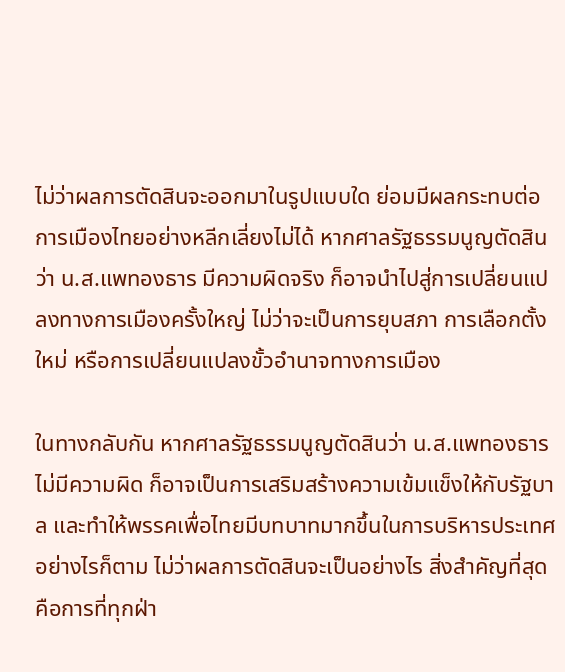ไม่ว่าผลการตัดสินจะออกมาในรูปแบบใด ย่อมมีผลกระทบต่อการเมืองไทยอย่างหลีกเลี่ยงไม่ได้ หากศาลรัฐธรรมนูญตัดสินว่า น.ส.แพทองธาร มีความผิดจริง ก็อาจนำไปสู่การเปลี่ยนแปลงทางการเมืองครั้งใหญ่ ไม่ว่าจะเป็นการยุบสภา การเลือกตั้งใหม่ หรือการเปลี่ยนแปลงขั้วอำนาจทางการเมือง

ในทางกลับกัน หากศาลรัฐธรรมนูญตัดสินว่า น.ส.แพทองธาร ไม่มีความผิด ก็อาจเป็นการเสริมสร้างความเข้มแข็งให้กับรัฐบาล และทำให้พรรคเพื่อไทยมีบทบาทมากขึ้นในการบริหารประเทศ อย่างไรก็ตาม ไม่ว่าผลการตัดสินจะเป็นอย่างไร สิ่งสำคัญที่สุดคือการที่ทุกฝ่า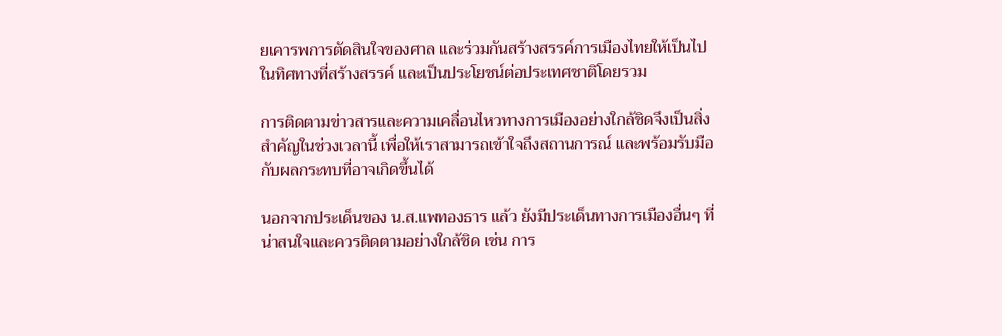ยเคารพการตัดสินใจของศาล และร่วมกันสร้างสรรค์การเมืองไทยให้เป็นไปในทิศทางที่สร้างสรรค์ และเป็นประโยชน์ต่อประเทศชาติโดยรวม

การติดตามข่าวสารและความเคลื่อนไหวทางการเมืองอย่างใกล้ชิดจึงเป็นสิ่งสำคัญในช่วงเวลานี้ เพื่อให้เราสามารถเข้าใจถึงสถานการณ์ และพร้อมรับมือกับผลกระทบที่อาจเกิดขึ้นได้

นอกจากประเด็นของ น.ส.แพทองธาร แล้ว ยังมีประเด็นทางการเมืองอื่นๆ ที่น่าสนใจและควรติดตามอย่างใกล้ชิด เช่น การ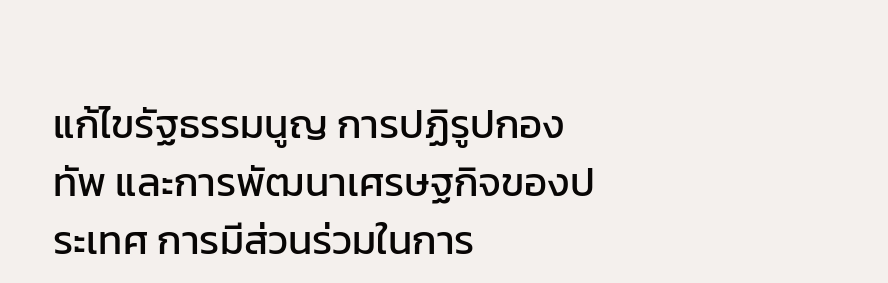แก้ไขรัฐธรรมนูญ การปฏิรูปกองทัพ และการพัฒนาเศรษฐกิจของประเทศ การมีส่วนร่วมในการ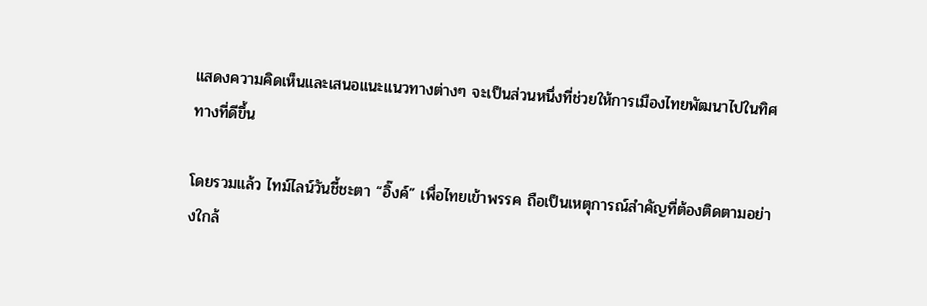แสดงความคิดเห็นและเสนอแนะแนวทางต่างๆ จะเป็นส่วนหนึ่งที่ช่วยให้การเมืองไทยพัฒนาไปในทิศทางที่ดีขึ้น

โดยรวมแล้ว ไทม์ไลน์วันชี้ชะตา “อิ๊งค์” เพื่อไทยเข้าพรรค ถือเป็นเหตุการณ์สำคัญที่ต้องติดตามอย่างใกล้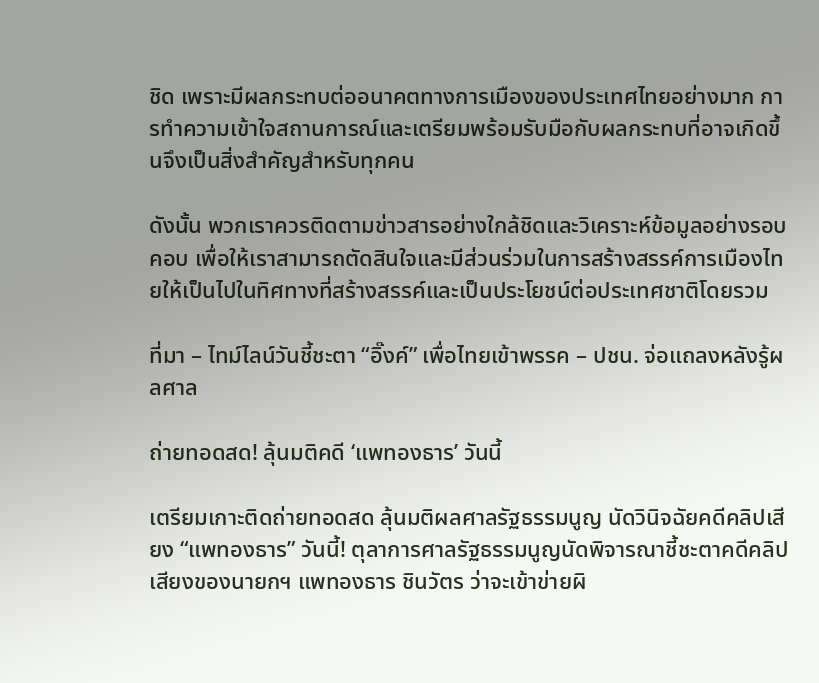ชิด เพราะมีผลกระทบต่ออนาคตทางการเมืองของประเทศไทยอย่างมาก การทำความเข้าใจสถานการณ์และเตรียมพร้อมรับมือกับผลกระทบที่อาจเกิดขึ้นจึงเป็นสิ่งสำคัญสำหรับทุกคน

ดังนั้น พวกเราควรติดตามข่าวสารอย่างใกล้ชิดและวิเคราะห์ข้อมูลอย่างรอบคอบ เพื่อให้เราสามารถตัดสินใจและมีส่วนร่วมในการสร้างสรรค์การเมืองไทยให้เป็นไปในทิศทางที่สร้างสรรค์และเป็นประโยชน์ต่อประเทศชาติโดยรวม

ที่มา – ไทม์ไลน์วันชี้ชะตา “อิ๊งค์” เพื่อไทยเข้าพรรค – ปชน. จ่อแถลงหลังรู้ผลศาล

ถ่ายทอดสด! ลุ้นมติคดี ‘แพทองธาร’ วันนี้

เตรียมเกาะติดถ่ายทอดสด ลุ้นมติผลศาลรัฐธรรมนูญ นัดวินิจฉัยคดีคลิปเสียง “แพทองธาร” วันนี้! ตุลาการศาลรัฐธรรมนูญนัดพิจารณาชี้ชะตาคดีคลิปเสียงของนายกฯ แพทองธาร ชินวัตร ว่าจะเข้าข่ายผิ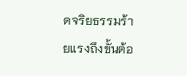ดจริยธรรมร้ายแรงถึงขั้นต้อ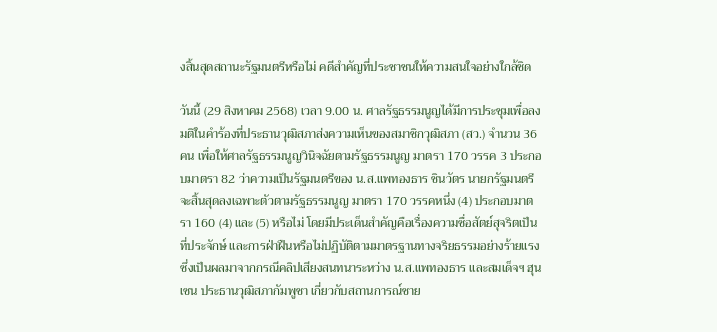งสิ้นสุดสถานะรัฐมนตรีหรือไม่ คดีสำคัญที่ประชาชนให้ความสนใจอย่างใกล้ชิด

วันนี้ (29 สิงหาคม 2568) เวลา 9.00 น. ศาลรัฐธรรมนูญได้มีการประชุมเพื่อลงมติในคำร้องที่ประธานวุฒิสภาส่งความเห็นของสมาชิกวุฒิสภา (สว.) จำนวน 36 คน เพื่อให้ศาลรัฐธรรมนูญวินิจฉัยตามรัฐธรรมนูญ มาตรา 170 วรรค 3 ประกอบมาตรา 82 ว่าความเป็นรัฐมนตรีของ น.ส.แพทองธาร ชินวัตร นายกรัฐมนตรี จะสิ้นสุดลงเฉพาะตัวตามรัฐธรรมนูญ มาตรา 170 วรรคหนึ่ง (4) ประกอบมาตรา 160 (4) และ (5) หรือไม่ โดยมีประเด็นสำคัญคือเรื่องความซื่อสัตย์สุจริตเป็นที่ประจักษ์ และการฝ่าฝืนหรือไม่ปฏิบัติตามมาตรฐานทางจริยธรรมอย่างร้ายแรง ซึ่งเป็นผลมาจากกรณีคลิปเสียงสนทนาระหว่าง น.ส.แพทองธาร และสมเด็จฯ ฮุน เซน ประธานวุฒิสภากัมพูชา เกี่ยวกับสถานการณ์ชาย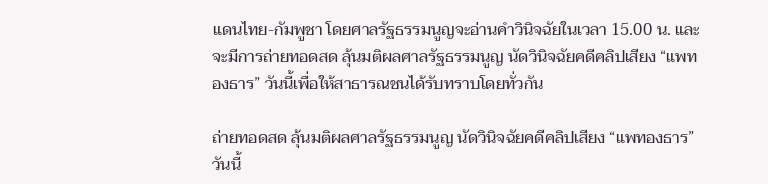แดนไทย-กัมพูชา โดยศาลรัฐธรรมนูญจะอ่านคำวินิจฉัยในเวลา 15.00 น. และจะมีการถ่ายทอดสด ลุ้นมติผลศาลรัฐธรรมนูญ นัดวินิจฉัยคดีคลิปเสียง “แพทองธาร” วันนี้เพื่อให้สาธารณชนได้รับทราบโดยทั่วกัน

ถ่ายทอดสด ลุ้นมติผลศาลรัฐธรรมนูญ นัดวินิจฉัยคดีคลิปเสียง “แพทองธาร” วันนี้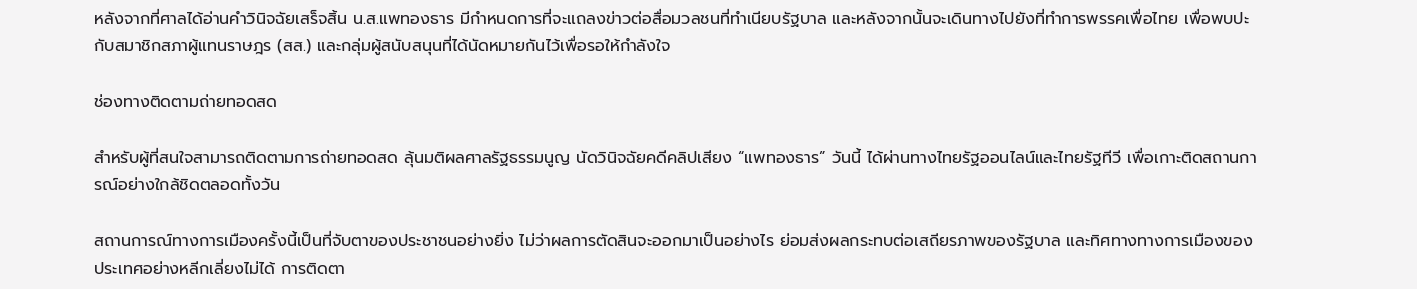หลังจากที่ศาลได้อ่านคำวินิจฉัยเสร็จสิ้น น.ส.แพทองธาร มีกำหนดการที่จะแถลงข่าวต่อสื่อมวลชนที่ทำเนียบรัฐบาล และหลังจากนั้นจะเดินทางไปยังที่ทำการพรรคเพื่อไทย เพื่อพบปะกับสมาชิกสภาผู้แทนราษฎร (สส.) และกลุ่มผู้สนับสนุนที่ได้นัดหมายกันไว้เพื่อรอให้กำลังใจ

ช่องทางติดตามถ่ายทอดสด

สำหรับผู้ที่สนใจสามารถติดตามการถ่ายทอดสด ลุ้นมติผลศาลรัฐธรรมนูญ นัดวินิจฉัยคดีคลิปเสียง “แพทองธาร” วันนี้ ได้ผ่านทางไทยรัฐออนไลน์และไทยรัฐทีวี เพื่อเกาะติดสถานการณ์อย่างใกล้ชิดตลอดทั้งวัน

สถานการณ์ทางการเมืองครั้งนี้เป็นที่จับตาของประชาชนอย่างยิ่ง ไม่ว่าผลการตัดสินจะออกมาเป็นอย่างไร ย่อมส่งผลกระทบต่อเสถียรภาพของรัฐบาล และทิศทางทางการเมืองของประเทศอย่างหลีกเลี่ยงไม่ได้ การติดตา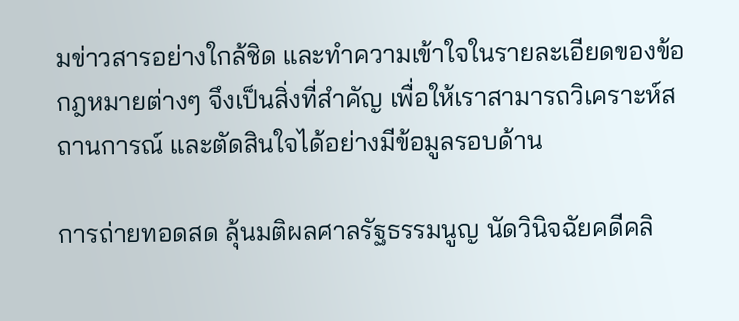มข่าวสารอย่างใกล้ชิด และทำความเข้าใจในรายละเอียดของข้อกฎหมายต่างๆ จึงเป็นสิ่งที่สำคัญ เพื่อให้เราสามารถวิเคราะห์สถานการณ์ และตัดสินใจได้อย่างมีข้อมูลรอบด้าน

การถ่ายทอดสด ลุ้นมติผลศาลรัฐธรรมนูญ นัดวินิจฉัยคดีคลิ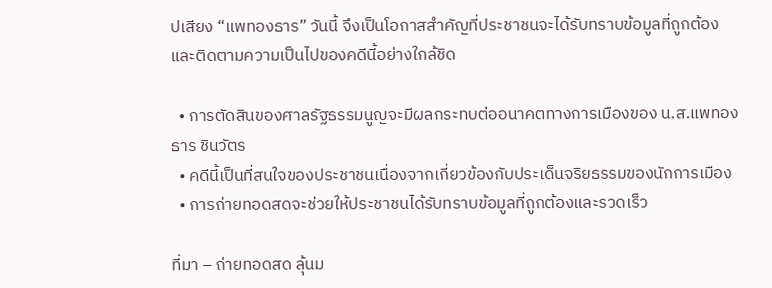ปเสียง “แพทองธาร” วันนี้ จึงเป็นโอกาสสำคัญที่ประชาชนจะได้รับทราบข้อมูลที่ถูกต้อง และติดตามความเป็นไปของคดีนี้อย่างใกล้ชิด

  • การตัดสินของศาลรัฐธรรมนูญจะมีผลกระทบต่ออนาคตทางการเมืองของ น.ส.แพทองธาร ชินวัตร
  • คดีนี้เป็นที่สนใจของประชาชนเนื่องจากเกี่ยวข้องกับประเด็นจริยธรรมของนักการเมือง
  • การถ่ายทอดสดจะช่วยให้ประชาชนได้รับทราบข้อมูลที่ถูกต้องและรวดเร็ว

ที่มา – ถ่ายทอดสด ลุ้นม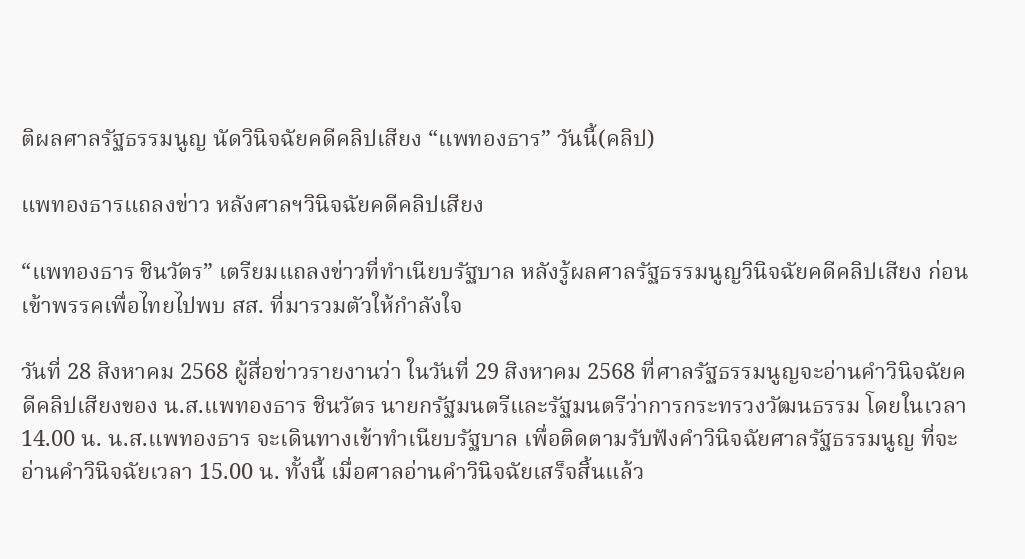ติผลศาลรัฐธรรมนูญ นัดวินิจฉัยคดีคลิปเสียง “แพทองธาร” วันนี้(คลิป)

แพทองธารแถลงข่าว หลังศาลฯวินิจฉัยคดีคลิปเสียง

“แพทองธาร ชินวัตร” เตรียมแถลงข่าวที่ทำเนียบรัฐบาล หลังรู้ผลศาลรัฐธรรมนูญวินิจฉัยคดีคลิปเสียง ก่อนเข้าพรรคเพื่อไทยไปพบ สส. ที่มารวมตัวให้กำลังใจ

วันที่ 28 สิงหาคม 2568 ผู้สื่อข่าวรายงานว่า ในวันที่ 29 สิงหาคม 2568 ที่ศาลรัฐธรรมนูญจะอ่านคำวินิจฉัยคดีคลิปเสียงของ น.ส.แพทองธาร ชินวัตร นายกรัฐมนตรีและรัฐมนตรีว่าการกระทรวงวัฒนธรรม โดยในเวลา 14.00 น. น.ส.แพทองธาร จะเดินทางเข้าทำเนียบรัฐบาล เพื่อติดตามรับฟังคำวินิจฉัยศาลรัฐธรรมนูญ ที่จะอ่านคำวินิจฉัยเวลา 15.00 น. ทั้งนี้ เมื่อศาลอ่านคำวินิจฉัยเสร็จสิ้นแล้ว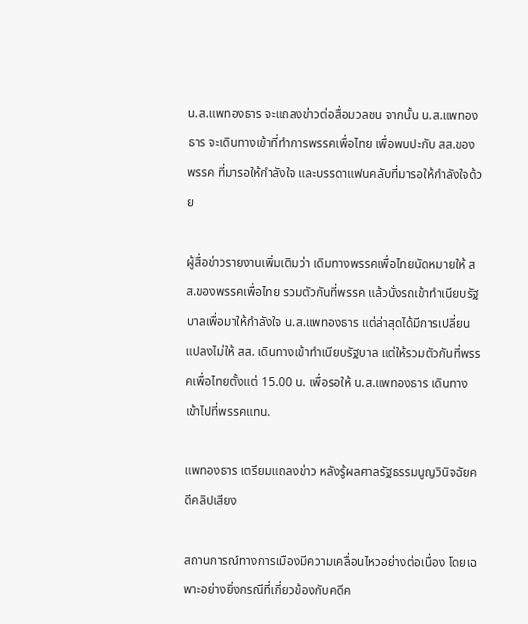น.ส.แพทองธาร จะแถลงข่าวต่อสื่อมวลชน จากนั้น น.ส.แพทองธาร จะเดินทางเข้าที่ทำการพรรคเพื่อไทย เพื่อพบปะกับ สส.ของพรรค ที่มารอให้กำลังใจ และบรรดาแฟนคลับที่มารอให้กำลังใจด้วย

ผู้สื่อข่าวรายงานเพิ่มเติมว่า เดิมทางพรรคเพื่อไทยนัดหมายให้ สส.ของพรรคเพื่อไทย รวมตัวกันที่พรรค แล้วนั่งรถเข้าทำเนียบรัฐบาลเพื่อมาให้กำลังใจ น.ส.แพทองธาร แต่ล่าสุดได้มีการเปลี่ยนแปลงไม่ให้ สส. เดินทางเข้าทำเนียบรัฐบาล แต่ให้รวมตัวกันที่พรรคเพื่อไทยตั้งแต่ 15.00 น. เพื่อรอให้ น.ส.แพทองธาร เดินทางเข้าไปที่พรรคแทน.

แพทองธาร เตรียมแถลงข่าว หลังรู้ผลศาลรัฐธรรมนูญวินิจฉัยคดีคลิปเสียง

สถานการณ์ทางการเมืองมีความเคลื่อนไหวอย่างต่อเนื่อง โดยเฉพาะอย่างยิ่งกรณีที่เกี่ยวข้องกับคดีค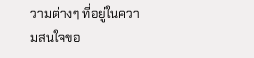วามต่างๆ ที่อยู่ในความสนใจขอ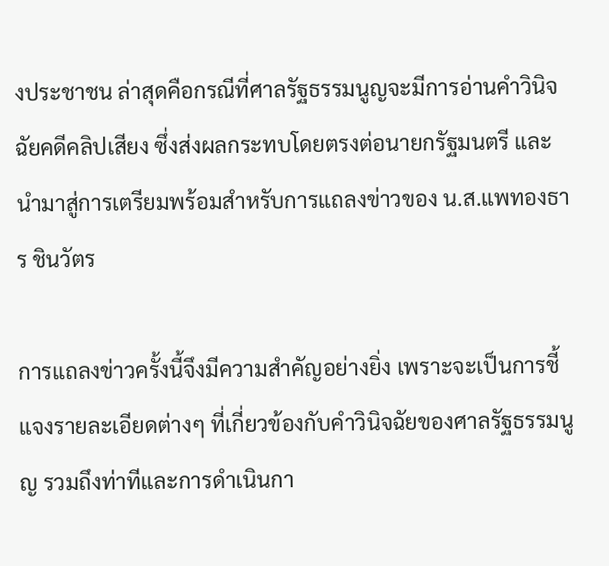งประชาชน ล่าสุดคือกรณีที่ศาลรัฐธรรมนูญจะมีการอ่านคำวินิจฉัยคดีคลิปเสียง ซึ่งส่งผลกระทบโดยตรงต่อนายกรัฐมนตรี และนำมาสู่การเตรียมพร้อมสำหรับการแถลงข่าวของ น.ส.แพทองธาร ชินวัตร

การแถลงข่าวครั้งนี้จึงมีความสำคัญอย่างยิ่ง เพราะจะเป็นการชี้แจงรายละเอียดต่างๆ ที่เกี่ยวข้องกับคำวินิจฉัยของศาลรัฐธรรมนูญ รวมถึงท่าทีและการดำเนินกา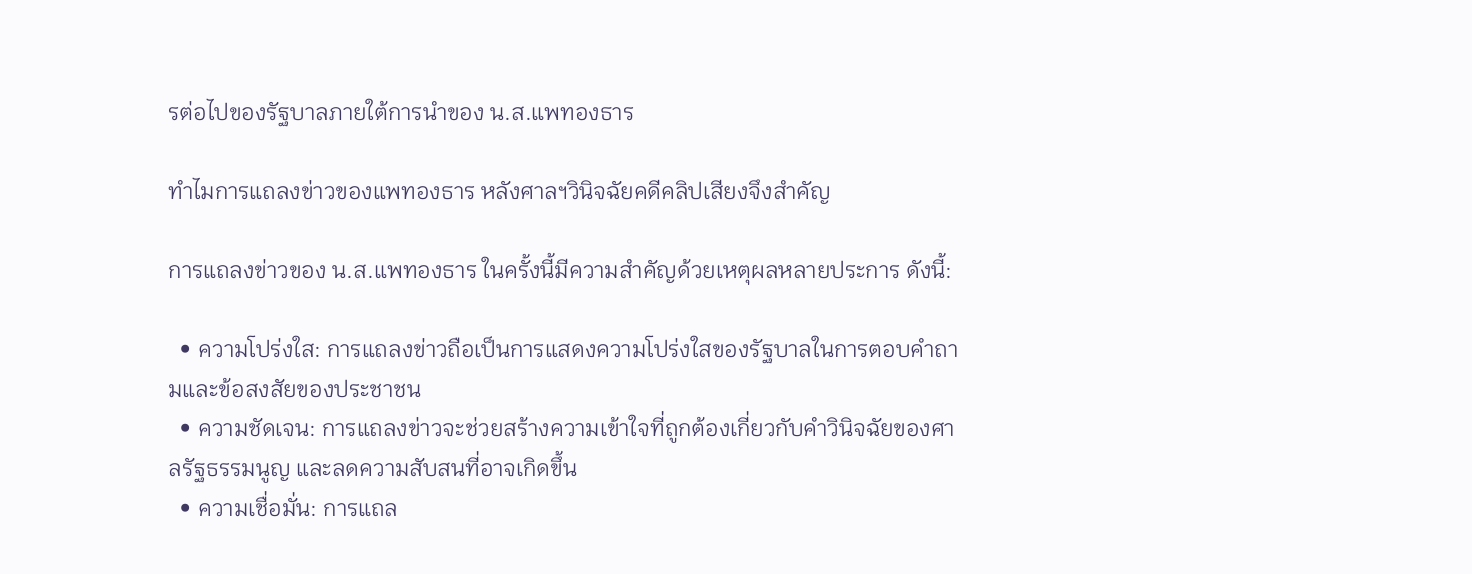รต่อไปของรัฐบาลภายใต้การนำของ น.ส.แพทองธาร

ทำไมการแถลงข่าวของแพทองธาร หลังศาลฯวินิจฉัยคดีคลิปเสียงจึงสำคัญ

การแถลงข่าวของ น.ส.แพทองธาร ในครั้งนี้มีความสำคัญด้วยเหตุผลหลายประการ ดังนี้:

  • ความโปร่งใส: การแถลงข่าวถือเป็นการแสดงความโปร่งใสของรัฐบาลในการตอบคำถามและข้อสงสัยของประชาชน
  • ความชัดเจน: การแถลงข่าวจะช่วยสร้างความเข้าใจที่ถูกต้องเกี่ยวกับคำวินิจฉัยของศาลรัฐธรรมนูญ และลดความสับสนที่อาจเกิดขึ้น
  • ความเชื่อมั่น: การแถล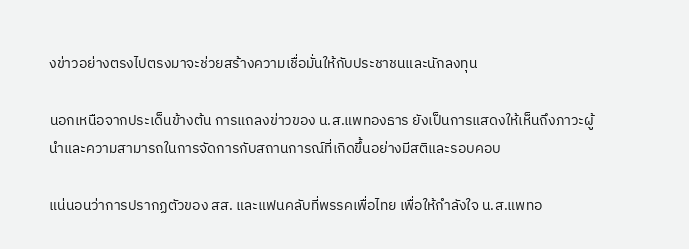งข่าวอย่างตรงไปตรงมาจะช่วยสร้างความเชื่อมั่นให้กับประชาชนและนักลงทุน

นอกเหนือจากประเด็นข้างต้น การแถลงข่าวของ น.ส.แพทองธาร ยังเป็นการแสดงให้เห็นถึงภาวะผู้นำและความสามารถในการจัดการกับสถานการณ์ที่เกิดขึ้นอย่างมีสติและรอบคอบ

แน่นอนว่าการปรากฏตัวของ สส. และแฟนคลับที่พรรคเพื่อไทย เพื่อให้กำลังใจ น.ส.แพทอ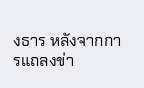งธาร หลังจากการแถลงข่า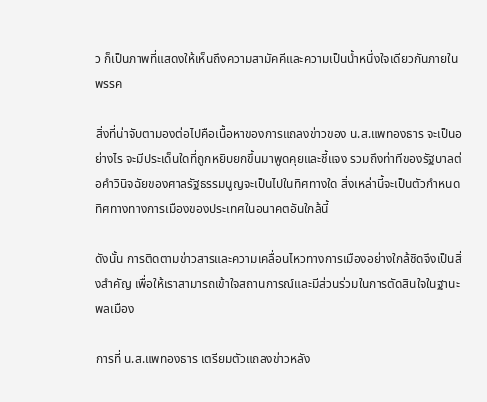ว ก็เป็นภาพที่แสดงให้เห็นถึงความสามัคคีและความเป็นน้ำหนึ่งใจเดียวกันภายในพรรค

สิ่งที่น่าจับตามองต่อไปคือเนื้อหาของการแถลงข่าวของ น.ส.แพทองธาร จะเป็นอย่างไร จะมีประเด็นใดที่ถูกหยิบยกขึ้นมาพูดคุยและชี้แจง รวมถึงท่าทีของรัฐบาลต่อคำวินิจฉัยของศาลรัฐธรรมนูญจะเป็นไปในทิศทางใด สิ่งเหล่านี้จะเป็นตัวกำหนดทิศทางทางการเมืองของประเทศในอนาคตอันใกล้นี้

ดังนั้น การติดตามข่าวสารและความเคลื่อนไหวทางการเมืองอย่างใกล้ชิดจึงเป็นสิ่งสำคัญ เพื่อให้เราสามารถเข้าใจสถานการณ์และมีส่วนร่วมในการตัดสินใจในฐานะพลเมือง

การที่ น.ส.แพทองธาร เตรียมตัวแถลงข่าวหลัง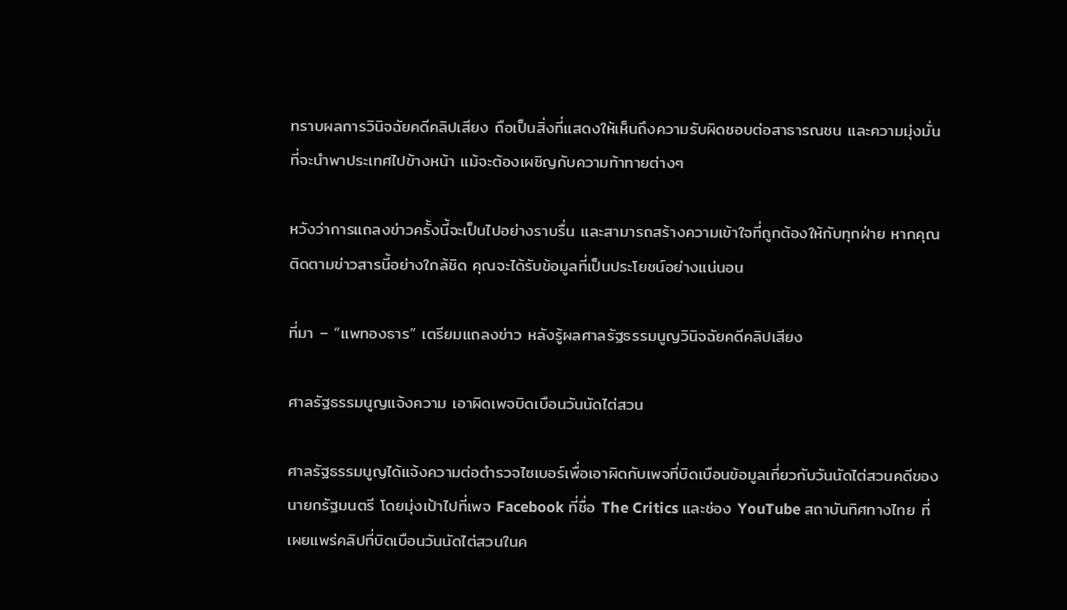ทราบผลการวินิจฉัยคดีคลิปเสียง ถือเป็นสิ่งที่แสดงให้เห็นถึงความรับผิดชอบต่อสาธารณชน และความมุ่งมั่นที่จะนำพาประเทศไปข้างหน้า แม้จะต้องเผชิญกับความท้าทายต่างๆ

หวังว่าการแถลงข่าวครั้งนี้จะเป็นไปอย่างราบรื่น และสามารถสร้างความเข้าใจที่ถูกต้องให้กับทุกฝ่าย หากคุณติดตามข่าวสารนี้อย่างใกล้ชิด คุณจะได้รับข้อมูลที่เป็นประโยชน์อย่างแน่นอน

ที่มา – “แพทองธาร” เตรียมแถลงข่าว หลังรู้ผลศาลรัฐธรรมนูญวินิจฉัยคดีคลิปเสียง

ศาลรัฐธรรมนูญแจ้งความ เอาผิดเพจบิดเบือนวันนัดไต่สวน

ศาลรัฐธรรมนูญได้แจ้งความต่อตำรวจไซเบอร์เพื่อเอาผิดกับเพจที่บิดเบือนข้อมูลเกี่ยวกับวันนัดไต่สวนคดีของนายกรัฐมนตรี โดยมุ่งเป้าไปที่เพจ Facebook ที่ชื่อ The Critics และช่อง YouTube สถาบันทิศทางไทย ที่เผยแพร่คลิปที่บิดเบือนวันนัดไต่สวนในค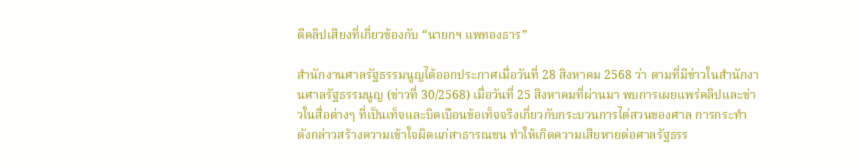ดีคลิปเสียงที่เกี่ยวข้องกับ “นายกฯ แพทองธาร”

สำนักงานศาลรัฐธรรมนูญได้ออกประกาศเมื่อวันที่ 28 สิงหาคม 2568 ว่า ตามที่มีข่าวในสำนักงานศาลรัฐธรรมนูญ (ข่าวที่ 30/2568) เมื่อวันที่ 25 สิงหาคมที่ผ่านมา พบการเผยแพร่คลิปและข่าวในสื่อต่างๆ ที่เป็นเท็จและบิดเบือนข้อเท็จจริงเกี่ยวกับกระบวนการไต่สวนของศาล การกระทำดังกล่าวสร้างความเข้าใจผิดแก่สาธารณชน ทำให้เกิดความเสียหายต่อศาลรัฐธรร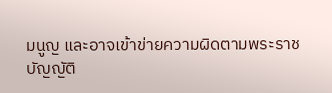มนูญ และอาจเข้าข่ายความผิดตามพระราชบัญญัติ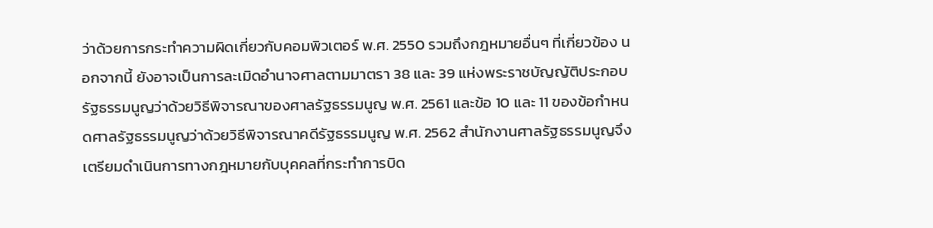ว่าด้วยการกระทำความผิดเกี่ยวกับคอมพิวเตอร์ พ.ศ. 2550 รวมถึงกฎหมายอื่นๆ ที่เกี่ยวข้อง นอกจากนี้ ยังอาจเป็นการละเมิดอำนาจศาลตามมาตรา 38 และ 39 แห่งพระราชบัญญัติประกอบรัฐธรรมนูญว่าด้วยวิธีพิจารณาของศาลรัฐธรรมนูญ พ.ศ. 2561 และข้อ 10 และ 11 ของข้อกำหนดศาลรัฐธรรมนูญว่าด้วยวิธีพิจารณาคดีรัฐธรรมนูญ พ.ศ. 2562 สำนักงานศาลรัฐธรรมนูญจึงเตรียมดำเนินการทางกฎหมายกับบุคคลที่กระทำการบิด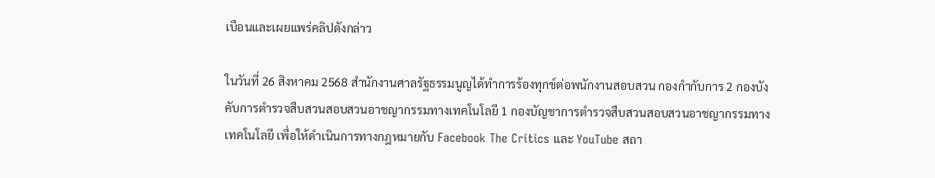เบือนและเผยแพร่คลิปดังกล่าว

ในวันที่ 26 สิงหาคม 2568 สำนักงานศาลรัฐธรรมนูญได้ทำการร้องทุกข์ต่อพนักงานสอบสวน กองกำกับการ 2 กองบังคับการตำรวจสืบสวนสอบสวนอาชญากรรมทางเทคโนโลยี 1 กองบัญชาการตำรวจสืบสวนสอบสวนอาชญากรรมทางเทคโนโลยี เพื่อให้ดำเนินการทางกฎหมายกับ Facebook The Critics และ YouTube สถา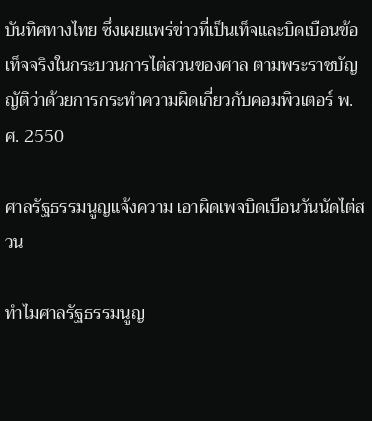บันทิศทางไทย ซึ่งเผยแพร่ข่าวที่เป็นเท็จและบิดเบือนข้อเท็จจริงในกระบวนการไต่สวนของศาล ตามพระราชบัญญัติว่าด้วยการกระทำความผิดเกี่ยวกับคอมพิวเตอร์ พ.ศ. 2550

ศาลรัฐธรรมนูญแจ้งความ เอาผิดเพจบิดเบือนวันนัดไต่สวน

ทำไมศาลรัฐธรรมนูญ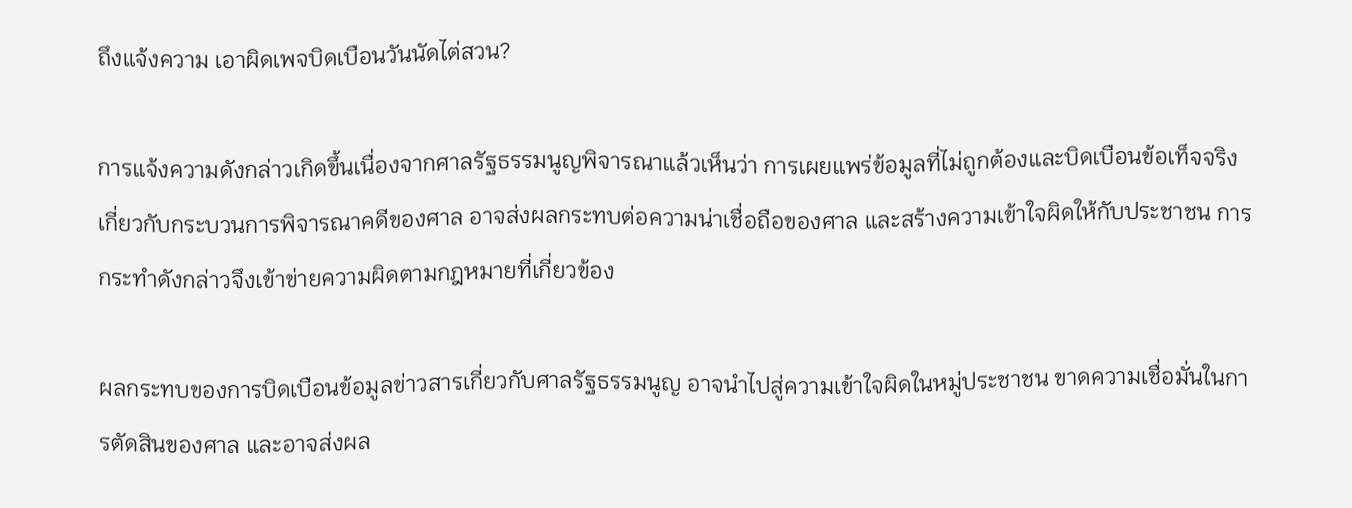ถึงแจ้งความ เอาผิดเพจบิดเบือนวันนัดไต่สวน?

การแจ้งความดังกล่าวเกิดขึ้นเนื่องจากศาลรัฐธรรมนูญพิจารณาแล้วเห็นว่า การเผยแพร่ข้อมูลที่ไม่ถูกต้องและบิดเบือนข้อเท็จจริงเกี่ยวกับกระบวนการพิจารณาคดีของศาล อาจส่งผลกระทบต่อความน่าเชื่อถือของศาล และสร้างความเข้าใจผิดให้กับประชาชน การกระทำดังกล่าวจึงเข้าข่ายความผิดตามกฎหมายที่เกี่ยวข้อง

ผลกระทบของการบิดเบือนข้อมูลข่าวสารเกี่ยวกับศาลรัฐธรรมนูญ อาจนำไปสู่ความเข้าใจผิดในหมู่ประชาชน ขาดความเชื่อมั่นในการตัดสินของศาล และอาจส่งผล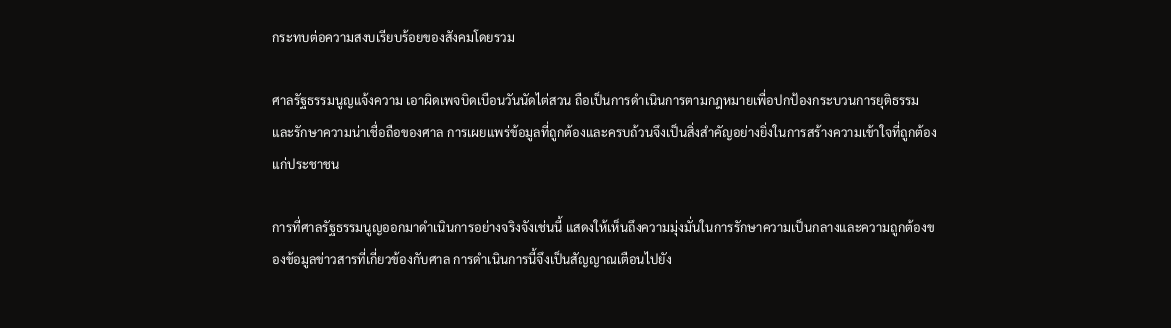กระทบต่อความสงบเรียบร้อยของสังคมโดยรวม

ศาลรัฐธรรมนูญแจ้งความ เอาผิดเพจบิดเบือนวันนัดไต่สวน ถือเป็นการดำเนินการตามกฎหมายเพื่อปกป้องกระบวนการยุติธรรมและรักษาความน่าเชื่อถือของศาล การเผยแพร่ข้อมูลที่ถูกต้องและครบถ้วนจึงเป็นสิ่งสำคัญอย่างยิ่งในการสร้างความเข้าใจที่ถูกต้องแก่ประชาชน

การที่ศาลรัฐธรรมนูญออกมาดำเนินการอย่างจริงจังเช่นนี้ แสดงให้เห็นถึงความมุ่งมั่นในการรักษาความเป็นกลางและความถูกต้องของข้อมูลข่าวสารที่เกี่ยวข้องกับศาล การดำเนินการนี้จึงเป็นสัญญาณเตือนไปยัง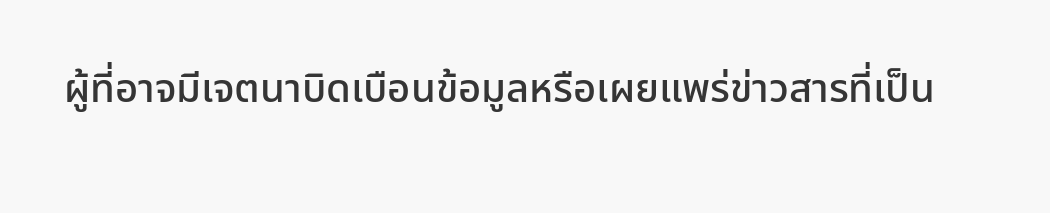ผู้ที่อาจมีเจตนาบิดเบือนข้อมูลหรือเผยแพร่ข่าวสารที่เป็น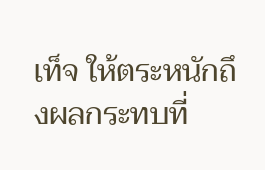เท็จ ให้ตระหนักถึงผลกระทบที่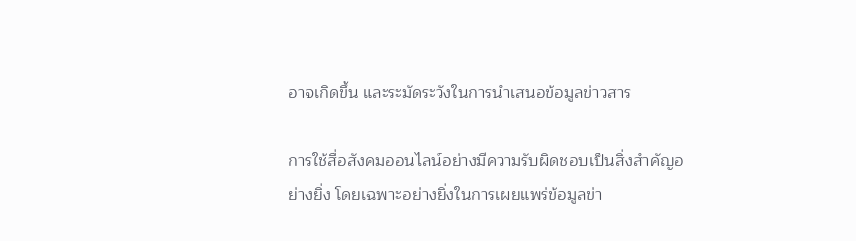อาจเกิดขึ้น และระมัดระวังในการนำเสนอข้อมูลข่าวสาร

การใช้สื่อสังคมออนไลน์อย่างมีความรับผิดชอบเป็นสิ่งสำคัญอย่างยิ่ง โดยเฉพาะอย่างยิ่งในการเผยแพร่ข้อมูลข่า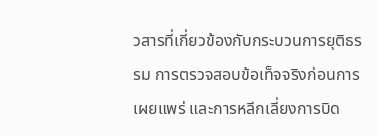วสารที่เกี่ยวข้องกับกระบวนการยุติธรรม การตรวจสอบข้อเท็จจริงก่อนการเผยแพร่ และการหลีกเลี่ยงการบิด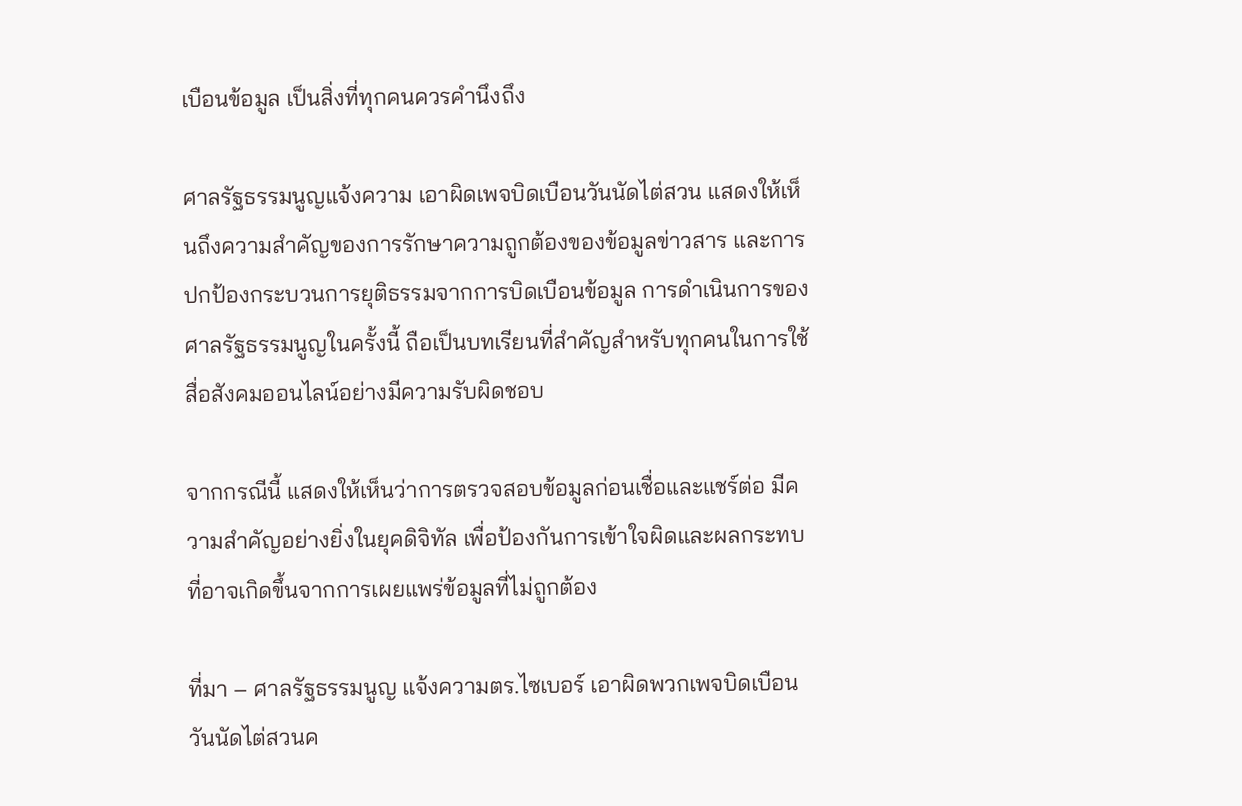เบือนข้อมูล เป็นสิ่งที่ทุกคนควรคำนึงถึง

ศาลรัฐธรรมนูญแจ้งความ เอาผิดเพจบิดเบือนวันนัดไต่สวน แสดงให้เห็นถึงความสำคัญของการรักษาความถูกต้องของข้อมูลข่าวสาร และการปกป้องกระบวนการยุติธรรมจากการบิดเบือนข้อมูล การดำเนินการของศาลรัฐธรรมนูญในครั้งนี้ ถือเป็นบทเรียนที่สำคัญสำหรับทุกคนในการใช้สื่อสังคมออนไลน์อย่างมีความรับผิดชอบ

จากกรณีนี้ แสดงให้เห็นว่าการตรวจสอบข้อมูลก่อนเชื่อและแชร์ต่อ มีความสำคัญอย่างยิ่งในยุคดิจิทัล เพื่อป้องกันการเข้าใจผิดและผลกระทบที่อาจเกิดขึ้นจากการเผยแพร่ข้อมูลที่ไม่ถูกต้อง

ที่มา – ศาลรัฐธรรมนูญ แจ้งความตร.ไซเบอร์ เอาผิดพวกเพจบิดเบือนวันนัดไต่สวนค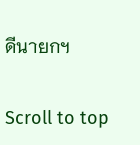ดีนายกฯ

Scroll to top